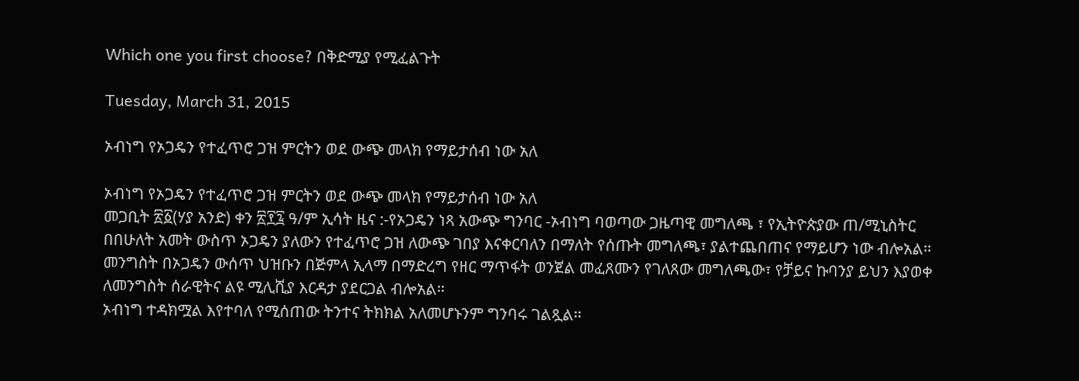Which one you first choose? በቅድሚያ የሚፈልጉት

Tuesday, March 31, 2015

ኦብነግ የኦጋዴን የተፈጥሮ ጋዝ ምርትን ወደ ውጭ መላክ የማይታሰብ ነው አለ

ኦብነግ የኦጋዴን የተፈጥሮ ጋዝ ምርትን ወደ ውጭ መላክ የማይታሰብ ነው አለ
መጋቢት ፳፩(ሃያ አንድ) ቀን ፳፻፯ ዓ/ም ኢሳት ዜና :-የኦጋዴን ነጻ አውጭ ግንባር -ኦብነግ ባወጣው ጋዜጣዊ መግለጫ ፣ የኢትዮጵያው ጠ/ሚኒስትር በበሁለት አመት ውስጥ ኦጋዴን ያለውን የተፈጥሮ ጋዝ ለውጭ ገበያ እናቀርባለን በማለት የሰጡት መግለጫ፣ ያልተጨበጠና የማይሆን ነው ብሎአል።
መንግስት በኦጋዴን ውሰጥ ህዝቡን በጅምላ ኢላማ በማድረግ የዘር ማጥፋት ወንጀል መፈጸሙን የገለጸው መግለጫው፣ የቻይና ኩባንያ ይህን እያወቀ ለመንግስት ሰራዊትና ልዩ ሚሊሺያ እርዳታ ያደርጋል ብሎአል።
ኦብነግ ተዳክሟል እየተባለ የሚሰጠው ትንተና ትክክል አለመሆኑንም ግንባሩ ገልጿል።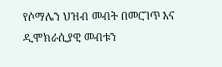የሶማሌን ህዝብ መብት በመርገጥ እና ዲሞክራሲያዊ መብቱን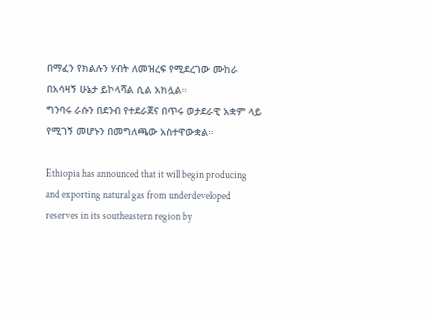በማፈን የክልሉን ሃብት ለመዝረፍ የሚደረገው ሙከራ በአሳዛኝ ሁኔታ ይኮላሻል ሲል አክሏል።
ግንባሩ ራሱን በደንብ የተደራጀና በጥሩ ወታደራዊ አቋም ላይ የሚገኝ መሆኑን በመግለጫው አስተዋውቋል።

Ethiopia has announced that it will begin producing and exporting natural gas from underdeveloped reserves in its southeastern region by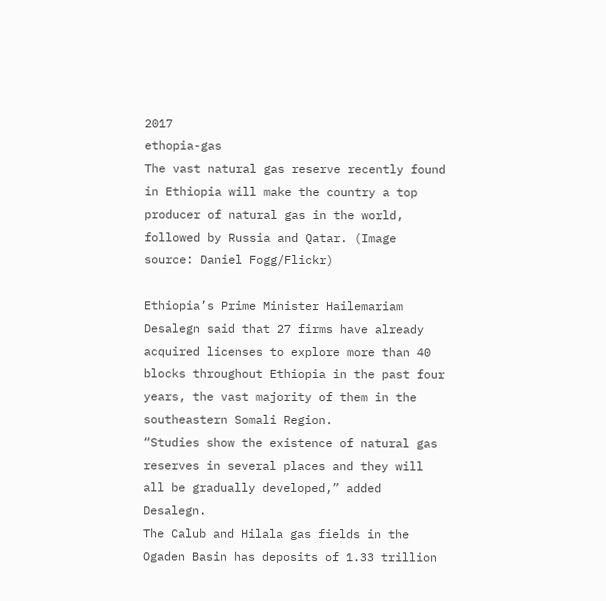2017
ethopia-gas
The vast natural gas reserve recently found in Ethiopia will make the country a top producer of natural gas in the world, followed by Russia and Qatar. (Image source: Daniel Fogg/Flickr)

Ethiopia’s Prime Minister Hailemariam Desalegn said that 27 firms have already acquired licenses to explore more than 40 blocks throughout Ethiopia in the past four years, the vast majority of them in the southeastern Somali Region.
“Studies show the existence of natural gas reserves in several places and they will all be gradually developed,” added Desalegn.
The Calub and Hilala gas fields in the Ogaden Basin has deposits of 1.33 trillion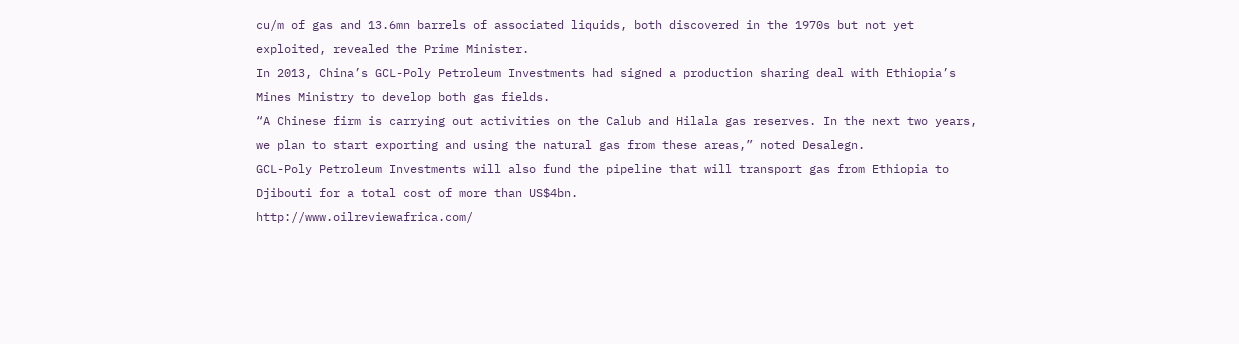cu/m of gas and 13.6mn barrels of associated liquids, both discovered in the 1970s but not yet exploited, revealed the Prime Minister.
In 2013, China’s GCL-Poly Petroleum Investments had signed a production sharing deal with Ethiopia’s Mines Ministry to develop both gas fields.
“A Chinese firm is carrying out activities on the Calub and Hilala gas reserves. In the next two years, we plan to start exporting and using the natural gas from these areas,” noted Desalegn.
GCL-Poly Petroleum Investments will also fund the pipeline that will transport gas from Ethiopia to Djibouti for a total cost of more than US$4bn.
http://www.oilreviewafrica.com/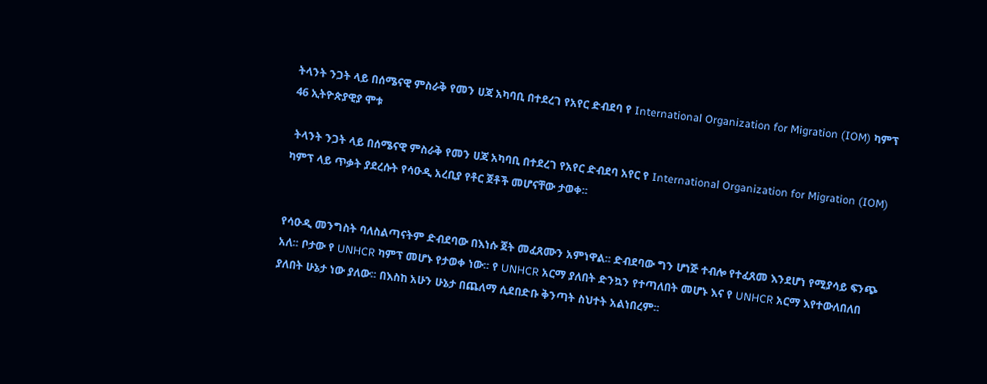ትላንት ንጋት ላይ በሰሜናዊ ምስራቅ የመን ሀጃ አካባቢ በተደረገ የአየር ድብደባ የ International Organization for Migration (IOM) ካምፕ 46 ኢትዮጵያዊያ ሞቱ

 ትላንት ንጋት ላይ በሰሜናዊ ምስራቅ የመን ሀጃ አካባቢ በተደረገ የአየር ድብደባ አየር የ International Organization for Migration (IOM) ካምፕ ላይ ጥቃት ያደረሱት የሳዑዲ አረቢያ የቶር ጀቶች መሆናቸው ታወቀ፡፡


የሳዑዲ መንግስት ባለስልጣናትም ድብደባው በእነሱ ጀት መፈጸሙን አምነዋል፡፡ ድብደባው ግን ሆነጅ ተብሎ የተፈጸመ እንደሆነ የሚያሳይ ፍንጭ አለ፡፡ ቦታው የ UNHCR ካምፕ መሆኑ የታወቀ ነው፡፡ የ UNHCR አርማ ያለበት ድንኳን የተጣለበት መሆኑ እና የ UNHCR አርማ እየተውለበለበ ያለበት ሁኔታ ነው ያለው፡፡ በእስከ አሁን ሁኔታ በጨለማ ሲደበድቡ ቅንጣት ስህተት አልነበረም፡፡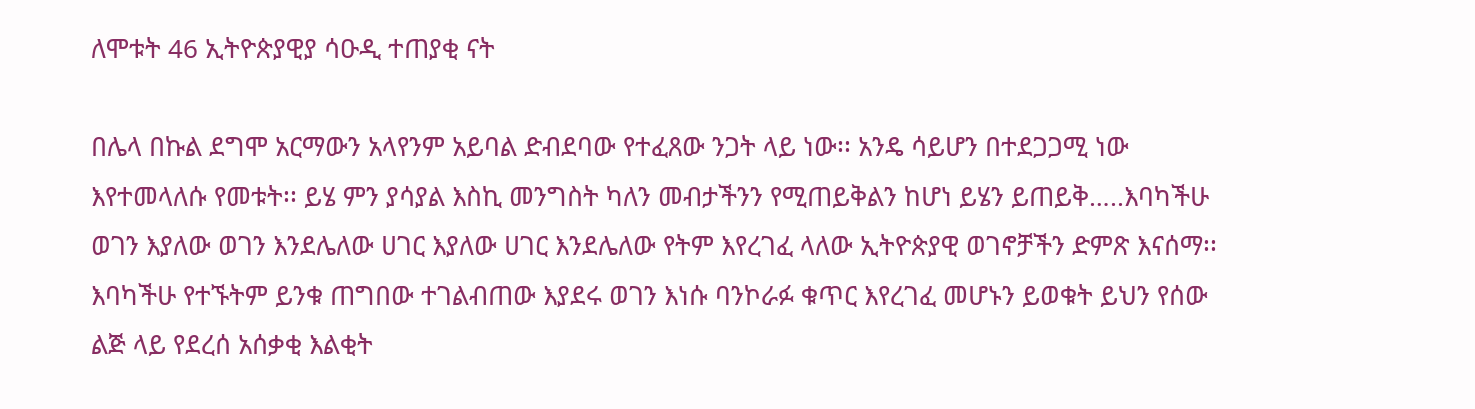ለሞቱት 46 ኢትዮጵያዊያ ሳዑዲ ተጠያቂ ናት

በሌላ በኩል ደግሞ አርማውን አላየንም አይባል ድብደባው የተፈጸው ንጋት ላይ ነው፡፡ አንዴ ሳይሆን በተደጋጋሚ ነው
እየተመላለሱ የመቱት፡፡ ይሄ ምን ያሳያል እስኪ መንግስት ካለን መብታችንን የሚጠይቅልን ከሆነ ይሄን ይጠይቅ…..እባካችሁ
ወገን እያለው ወገን እንደሌለው ሀገር እያለው ሀገር እንደሌለው የትም እየረገፈ ላለው ኢትዮጵያዊ ወገኖቻችን ድምጽ እናሰማ፡፡
እባካችሁ የተኙትም ይንቁ ጠግበው ተገልብጠው እያደሩ ወገን እነሱ ባንኮራፉ ቁጥር እየረገፈ መሆኑን ይወቁት ይህን የሰው
ልጅ ላይ የደረሰ አሰቃቂ እልቂት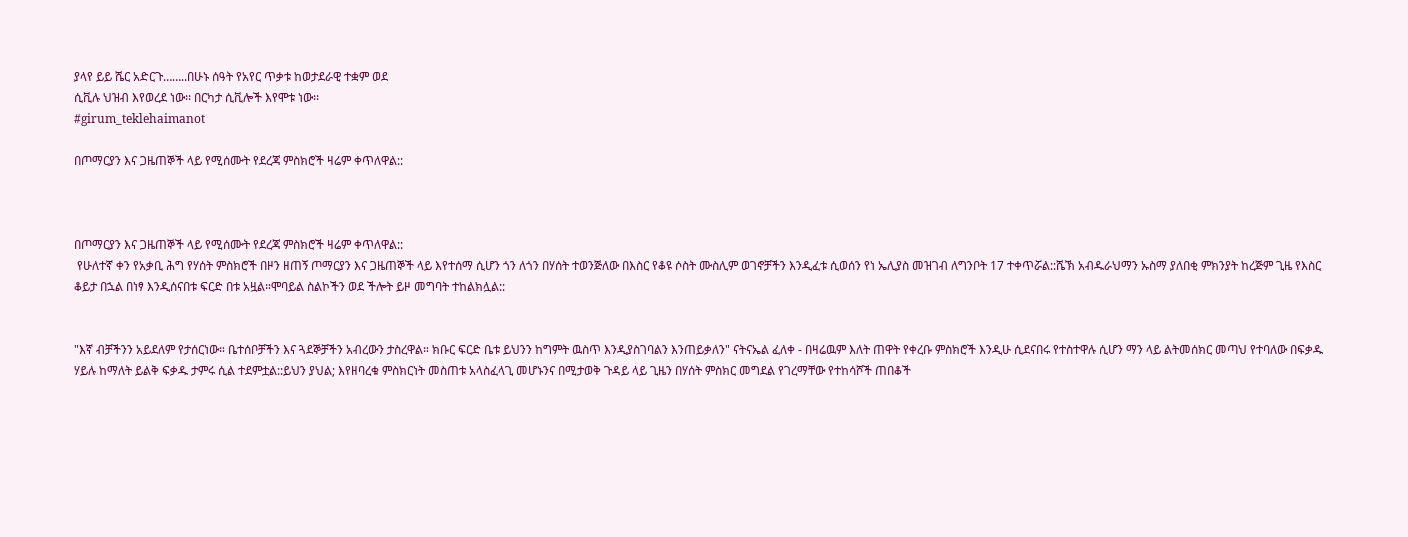ያላየ ይይ ሼር አድርጉ……..በሁኑ ሰዓት የአየር ጥቃቱ ከወታደራዊ ተቋም ወደ
ሲቪሉ ህዝብ እየወረደ ነው፡፡ በርካታ ሲቪሎች እየሞቱ ነው፡፡
#girum_teklehaimanot

በጦማርያን እና ጋዜጠኞች ላይ የሚሰሙት የደረጃ ምስክሮች ዛሬም ቀጥለዋል::



በጦማርያን እና ጋዜጠኞች ላይ የሚሰሙት የደረጃ ምስክሮች ዛሬም ቀጥለዋል::
 የሁለተኛ ቀን የአቃቢ ሕግ የሃሰት ምስክሮች በዞን ዘጠኝ ጦማርያን እና ጋዜጠኞች ላይ እየተሰማ ሲሆን ጎን ለጎን በሃሰት ተወንጅለው በእስር የቆዩ ሶስት ሙስሊም ወገኖቻችን እንዲፈቱ ሲወሰን የነ ኤሊያስ መዝገብ ለግንቦት 17 ተቀጥሯል::ሼኽ አብዱራህማን ኡስማ ያለበቂ ምክንያት ከረጅም ጊዜ የእስር ቆይታ በኋል በነፃ እንዲሰናበቱ ፍርድ በቱ አዟል።ሞባይል ስልኮችን ወደ ችሎት ይዞ መግባት ተከልክሏል::


"እኛ ብቻችንን አይደለም የታሰርነው። ቤተሰቦቻችን እና ጓደኞቻችን አብረውን ታስረዋል። ክቡር ፍርድ ቤቱ ይህንን ከግምት ዉስጥ እንዲያስገባልን እንጠይቃለን" ናትናኤል ፈለቀ - በዛሬዉም እለት ጠዋት የቀረቡ ምስክሮች እንዲሁ ሲደናበሩ የተስተዋሉ ሲሆን ማን ላይ ልትመሰክር መጣህ የተባለው በፍቃዱ ሃይሉ ከማለት ይልቅ ፍቃዱ ታምሩ ሲል ተደምቷል::ይህን ያህል; እየዘባረቁ ምስክርነት መስጠቱ አላስፈላጊ መሆኑንና በሚታወቅ ጉዳይ ላይ ጊዜን በሃሰት ምስክር መግደል የገረማቸው የተከሳሾች ጠበቆች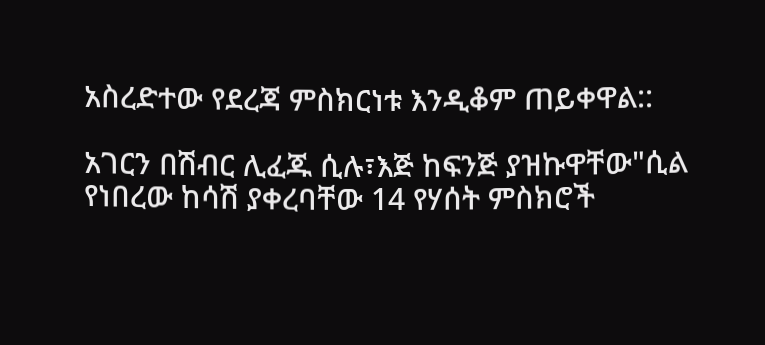አስረድተው የደረጃ ምስክርነቱ እንዲቆም ጠይቀዋል::

አገርን በሽብር ሊፈጁ ሲሉ፣እጅ ከፍንጅ ያዝኩዋቸው"ሲል የነበረው ከሳሽ ያቀረባቸው 14 የሃሰት ምስክሮች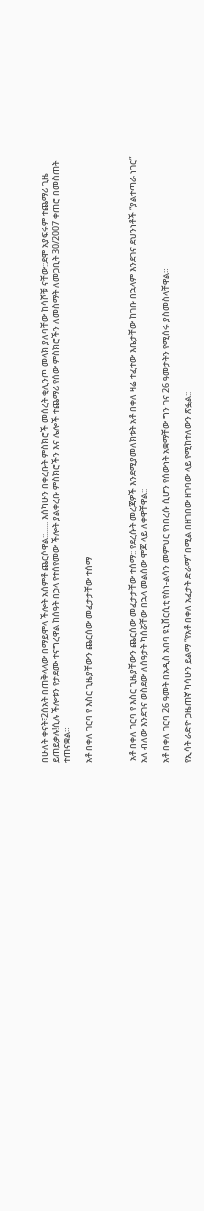በሁለት ቀናት፣2ሰአት በጠቅላላው በማይሞላ ችሎት አሰምቶ ጨርሶዋል::...... እሰካሁን በቀረቡት ምስክሮች መሰረት ቂሊንጦ መላክ ያለባቸው ከሳሾቹ ናቸው::ደሞ አያፍሩም ተጨማሪ ጊዜ ይጠይቃሉ!ሲሉ ችሎቱን የታደሙ ተናግረዋል ከሰዓት በኃላ የተሰየመው ችሎት ያልቀረቡ ምስክሮችን እና ሌሎች ተጨማሪ የሰው ምስክሮችን ለመስማት ለመጋቢት 30/2007 ቀጠሮ በመስጠት ተጠናቋል።

አቶ በቀለ ገርባ የ እስር ጊዜያቸውን ጨርሰው መፈታታቸው ተሰማ



 አቶ በቀለ ገርባ የ እስር ጊዜያቸውን ጨርሰው መፈታታቸው ተሰማ:: የደረሱት መረጃዎች እንደሚያመለክቱት አቶ በቀለ ዛሬ ተፈተው እቤታቸው ከገቡ በኋላም እንደገና ደህንነቶች “ያልተጣራ ነገር” አለ ብለው እንደገና ወስደው ለሰዓታት ካሰሯቸው በኋላ መልሰው ሞጆ ላይ ለቀዋቸዋል::

አቶ በቀለ ገርባ 26 ዓመት በአዲስ አበባ ዩኒቨርሲቲ የስነ-ልሳን መምህር የነበረሱ ሲሆን የሰውነት አቋማቸው ግን ገና 26 ዓመታትን የሚሰሩ ያስመስላቸዋል።

የኢሳት ራድዮ ጋዜጠኛ ካሳሁን ይልማ “የአቶ በቀለ አፈታት ድራማ” በሚል በዘገበው ዘገባው ላይ የሚከተለውን ጽፏል::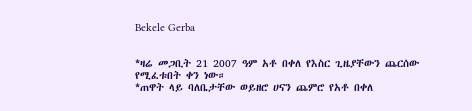Bekele Gerba


*ዛሬ መጋቢት 21 2007 ዓም አቶ በቀለ የእስር ጊዜያቸውን ጨርሰው የሚፈቱበት ቀን ነው።
*ጠዋት ላይ ባለቤታቸው ወይዘሮ ሀናን ጨምሮ የአቶ በቀለ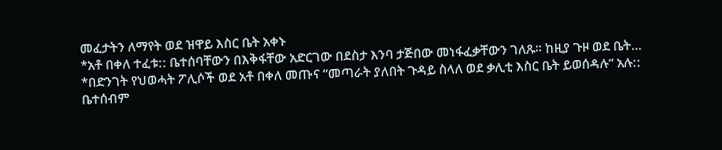መፈታትን ለማየት ወደ ዝዋይ እስር ቤት አቀኑ
*አቶ በቀለ ተፈቱ:: ቤተሰባቸውን በእቅፋቸው አድርገው በደስታ እንባ ታጅበው መነፋፈቃቸውን ገለጹ። ከዚያ ጉዞ ወደ ቤት…
*በድንገት የህወሓት ፖሊሶች ወደ አቶ በቀለ መጡና “መጣራት ያለበት ጉዳይ ስላለ ወደ ቃሊቲ እስር ቤት ይወሰዳሉ” አሉ:: ቤተሰብም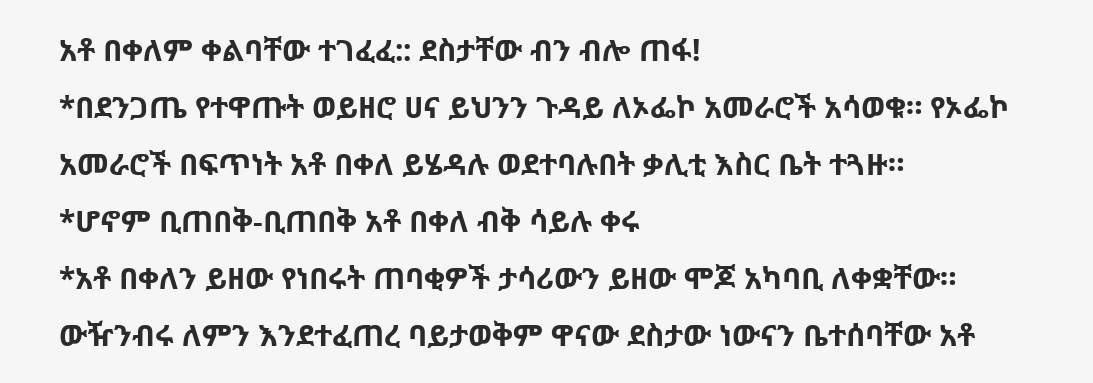አቶ በቀለም ቀልባቸው ተገፈፈ:: ደስታቸው ብን ብሎ ጠፋ!
*በደንጋጤ የተዋጡት ወይዘሮ ሀና ይህንን ጉዳይ ለኦፌኮ አመራሮች አሳወቁ። የኦፌኮ አመራሮች በፍጥነት አቶ በቀለ ይሄዳሉ ወደተባሉበት ቃሊቲ እስር ቤት ተጓዙ።
*ሆኖም ቢጠበቅ-ቢጠበቅ አቶ በቀለ ብቅ ሳይሉ ቀሩ
*አቶ በቀለን ይዘው የነበሩት ጠባቂዎች ታሳሪውን ይዘው ሞጆ አካባቢ ለቀቋቸው።
ውዥንብሩ ለምን እንደተፈጠረ ባይታወቅም ዋናው ደስታው ነውናን ቤተሰባቸው አቶ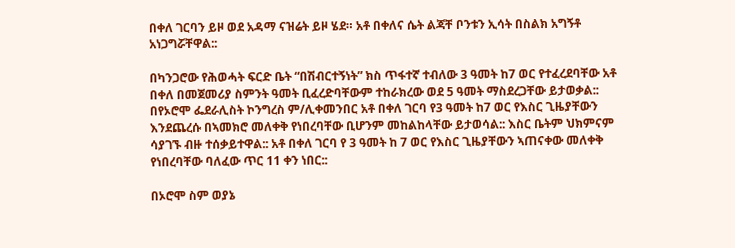በቀለ ገርባን ይዞ ወደ አዳማ ናዝሬት ይዞ ሄደ። አቶ በቀለና ሴት ልጃቸ ቦንቱን ኢሳት በስልክ አግኝቶ አነጋግሯቸዋል::

በካንጋሮው የሕወሓት ፍርድ ቤት “በሽብርተኝነት” ክስ ጥፋተኛ ተብለው 3 ዓመት ከ7 ወር የተፈረደባቸው አቶ በቀለ በመጀመሪያ ስምንት ዓመት ቢፈረድባቸውም ተከራክረው ወደ 5 ዓመት ማስደረጋቸው ይታወቃል:: በየኦሮሞ ፌደራሊስት ኮንግረስ ም/ሊቀመንበር አቶ በቀለ ገርባ የ3 ዓመት ከ7 ወር የእስር ጊዜያቸውን እንደጨረሱ በኣመክሮ መለቀቅ የነበረባቸው ቢሆንም መከልከላቸው ይታወሳል:: እስር ቤትም ህክምናም ሳያገኙ ብዙ ተሰቃይተዋል:: አቶ በቀለ ገርባ የ 3 ዓመት ከ 7 ወር የእስር ጊዜያቸውን ኣጠናቀው መለቀቅ የነበረባቸው ባለፈው ጥር 11 ቀን ነበር::

በኦሮሞ ስም ወያኔ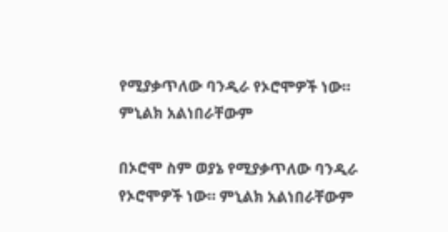የሚያቃጥለው ባንዲራ የኦሮሞዎች ነው። ምኒልክ አልነበራቸውም

በኦሮሞ ስም ወያኔ የሚያቃጥለው ባንዲራ የኦሮሞዎች ነው። ምኒልክ አልነበራቸውም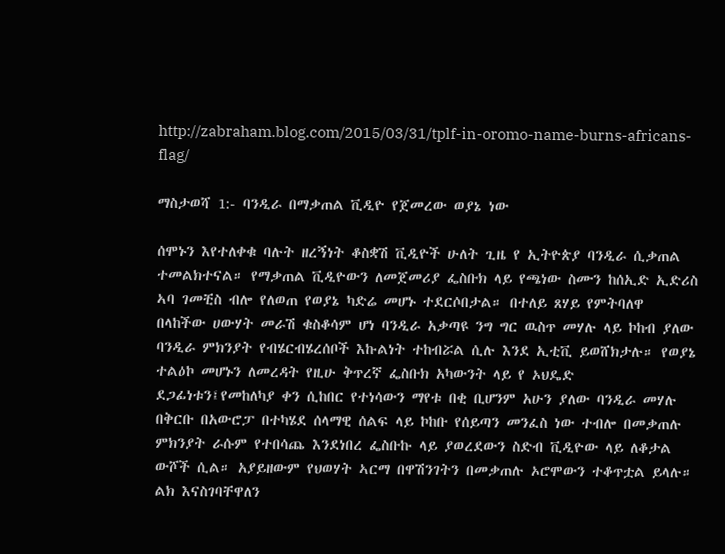http://zabraham.blog.com/2015/03/31/tplf-in-oromo-name-burns-africans-flag/

ማስታወሻ 1:- ባንዲራ በማቃጠል ቪዲዮ የጀመረው ወያኔ ነው

ሰሞኑን እየተለቀቁ ባሉት ዘረኝነት ቆስቋሽ ቪዲዮች ሁለት ጊዜ የ ኢትዮጵያ ባንዲራ ሲቃጠል ተመልክተናል። የማቃጠል ቪዲዮውን ለመጀመሪያ ፌስቡክ ላይ የጫነው ስሙን ከሰኢድ ኢድሪስ ኣባ ገመቺስ ብሎ የለወጠ የወያኔ ካድሬ መሆኑ ተደርሶበታል። በተለይ ጸሃይ የምትባለዋ በላከችው ሀውሃት መራሽ ቁስቆሳም ሆነ ባንዲራ አቃጣዩ ንግ ግር ዉስጥ መሃሉ ላይ ኮከብ ያለው ባንዲራ ምክንያት የብሄርብሄረሰቦች እኩልነት ተከብሯል ሲሉ እንደ ኢቲቪ ይወሸክታሉ። የወያኔ ተልዕኮ መሆኑን ለመረዳት የዚሁ ቅጥረኛ ፌስቡክ አካውንት ላይ የ ኦህዴድ ደጋፊነቱን፤የመከለካያ ቀን ሲከበር የተነሳውን ማየቱ በቂ ቢሆንም አሁን ያለው ባንዲራ መሃሉ በቅርቡ በአውሮፓ በተካሄደ ሰላማዊ ሰልፍ ላይ ኮከቡ የሰይጣን መንፈስ ነው ተብሎ በመቃጠሉ ምክንያት ራሱም የተበሳጨ እንደነበረ ፌስቡኩ ላይ ያወረደውን ስድብ ቪዲዮው ላይ ለቆታል ውሾች ሲል። አያይዘውም የህወሃት ኣርማ በዋሽንገትን በመቃጠሉ ኦሮሞውን ተቆጥቷል ይላሉ። ልክ እናስገባቸዋለን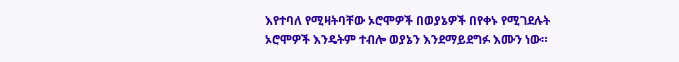እየተባለ የሚዛትባቸው ኦሮሞዎች በወያኔዎች በየቀኑ የሚገደሉት ኦሮሞዎች እንዴትም ተብሎ ወያኔን እንደማይደግፉ እሙን ነው።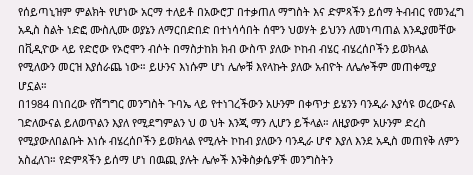የሰይጣኒዝም ምልክት የሆነው አርማ ተለይቶ በአውሮፓ በተቃጠለ ማግስት እና ድምጻችን ይሰማ ትብብር የመንፈግ አዲስ ስልት ነድፎ ሙስሊሙ ወያኔን ለማርበድበድ በተነሳሳበት ሰሞን ህወሃት ይህንን ለመነጣጠል እንዲያመቸው በቪዲዮው ላይ የድሮው የኦሮሞን ብሶት በማስታከክ ክብ ውስጥ ያለው ኮከብ ብሄር ብሄረሰቦችን ይወክላል የሚለውን መርዝ እያሰራጨ ነው። ይሁንና እነሱም ሆነ ሌሎቹ እየላኩት ያለው አብዮት ለሌሎችም መጠቀሚያ ሆኗል።
በ1984 በነበረው የሽግግር መንግስት ጉባኤ ላይ የተነገረችውን አሁንም በቀጥታ ይሄንን ባንዲራ እያሳዩ ወረውናል ገድለውናል ይለወጥልን እያለ የሚደግምልን ህ ወ ህት እንጂ ማን ሊሆን ይችላል። ለዚያውም አሁንም ድረስ የሚያውለበልቡት እነሱ ብሄረሰቦችን ይወክላል የሚሉት ኮከብ ያለውን ባንዲራ ሆኖ እያለ እንደ አዲስ መጠየቅ ለምን አስፈለገ። የድምጻችን ይሰማ ሆነ በዉጪ ያሉት ሌሎች እንቅስቃሴዎች መንግስትን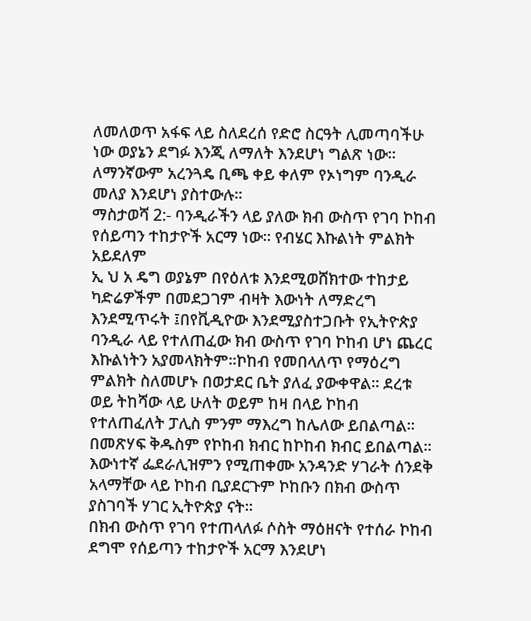ለመለወጥ አፋፍ ላይ ስለደረሰ የድሮ ስርዓት ሊመጣባችሁ ነው ወያኔን ደግፉ እንጂ ለማለት እንደሆነ ግልጽ ነው። ለማንኛውም አረንጓዴ ቢጫ ቀይ ቀለም የኦነግም ባንዲራ መለያ እንደሆነ ያስተውሉ።
ማስታወሻ 2:- ባንዲራችን ላይ ያለው ክብ ውስጥ የገባ ኮከብ የሰይጣን ተከታዮች አርማ ነው። የብሄር እኩልነት ምልክት አይደለም
ኢ ህ አ ዴግ ወያኔም በየዕለቱ እንደሚወሸክተው ተከታይ ካድሬዎችም በመደጋገም ብዛት እውነት ለማድረግ እንደሚጥሩት ፤በየቪዲዮው እንደሚያስተጋቡት የኢትዮጵያ ባንዲራ ላይ የተለጠፈው ክብ ውስጥ የገባ ኮከብ ሆነ ጨረር እኩልነትን አያመላክትም።ኮከብ የመበላለጥ የማዕረግ ምልክት ስለመሆኑ በወታደር ቤት ያለፈ ያውቀዋል። ደረቱ ወይ ትከሻው ላይ ሁለት ወይም ከዛ በላይ ኮከብ የተለጠፈለት ፓሊስ ምንም ማእረግ ከሌለው ይበልጣል። በመጽሃፍ ቅዱስም የኮከብ ክብር ከኮከብ ክብር ይበልጣል። እውነተኛ ፌደራሊዝምን የሚጠቀሙ አንዳንድ ሃገራት ሰንደቅ አላማቸው ላይ ኮከብ ቢያደርጉም ኮከቡን በክብ ውስጥ ያስገባች ሃገር ኢትዮጵያ ናት።
በክብ ውስጥ የገባ የተጠላለፉ ሶስት ማዕዘናት የተሰራ ኮከብ ደግሞ የሰይጣን ተከታዮች አርማ እንደሆነ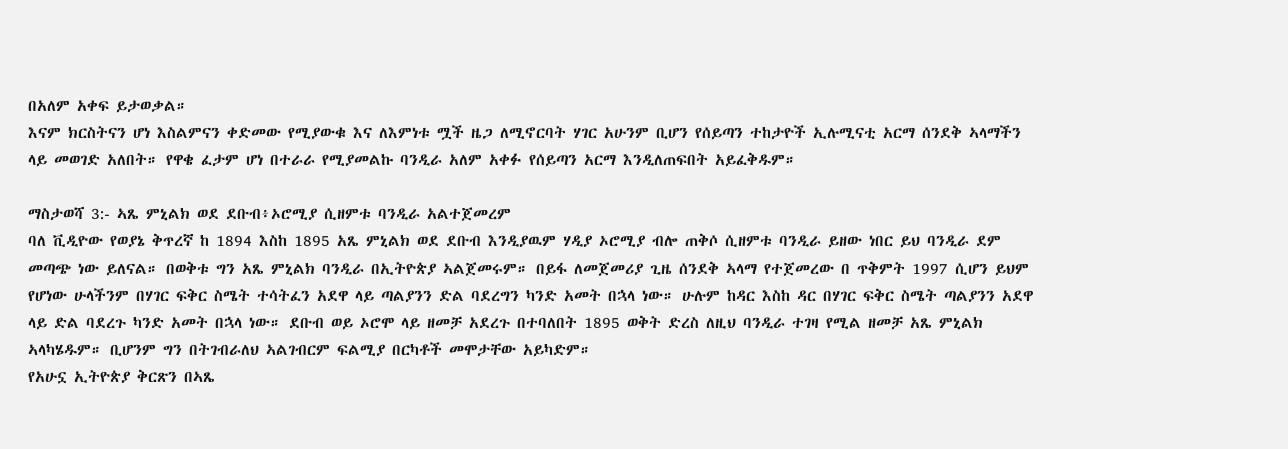በአለም አቀፍ ይታወቃል።
እናም ክርስትናን ሆነ እስልምናን ቀድመው የሚያውቁ እና ለእምነቱ ሟች ዜጋ ለሚኖርባት ሃገር አሁንም ቢሆን የሰይጣን ተከታዮች ኢሉሚናቲ አርማ ሰንደቅ ኣላማችን ላይ መወገድ አለበት። የዋቄ ፈታም ሆነ በተራራ የሚያመልኩ ባንዲራ አለም አቀፉ የሰይጣን አርማ እንዲለጠፍበት አይፈቅዱም።

ማስታወሻ 3:- ኣጼ ምኒልክ ወደ ደቡብ፥ኦሮሚያ ሲዘምቱ ባንዲራ አልተጀመረም
ባለ ቪዲዮው የወያኔ ቅጥረኛ ከ 1894 እስከ 1895 አጼ ምኒልክ ወደ ደቡብ እንዲያዉም ሃዲያ ኦሮሚያ ብሎ ጠቅሶ ሲዘምቱ ባንዲራ ይዘው ነበር ይህ ባንዲራ ደም መጣጭ ነው ይለናል። በወቅቱ ግን አጼ ምኒልክ ባንዲራ በኢትዮጵያ ኣልጀመሩም። በይፋ ለመጀመሪያ ጊዜ ሰንደቅ ኣላማ የተጀመረው በ ጥቅምት 1997 ሲሆን ይህም የሆነው ሁላችንም በሃገር ፍቅር ስሜት ተሳትፈን አደዋ ላይ ጣልያንን ድል ባደረግን ካንድ አመት በኋላ ነው። ሁሉም ከዳር እስከ ዳር በሃገር ፍቅር ስሜት ጣልያንን አደዋ ላይ ድል ባደረጉ ካንድ አመት በኋላ ነው። ደቡብ ወይ ኦሮሞ ላይ ዘመቻ አደረጉ በተባለበት 1895 ወቅት ድረስ ለዚህ ባንዲራ ተገዛ የሚል ዘመቻ አጼ ምኒልክ ኣላካሄዱም። ቢሆንም ግን በትገብራለህ ኣልገብርም ፍልሚያ በርካቶች መሞታቸው አይካድም።
የአሁኗ ኢትዮጵያ ቅርጽን በኣጼ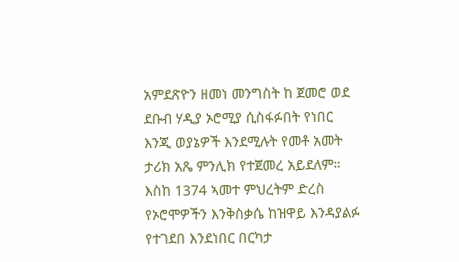አምደጽዮን ዘመነ መንግስት ከ ጀመሮ ወደ ደቡብ ሃዲያ ኦሮሚያ ሲስፋፉበት የነበር እንጂ ወያኔዎች እንደሚሉት የመቶ አመት ታሪክ አጼ ምንሊክ የተጀመረ አይደለም። እስከ 1374 ኣመተ ምህረትም ድረስ የኦሮሞዎችን እንቅስቃሴ ከዝዋይ እንዳያልፉ የተገደበ እንደነበር በርካታ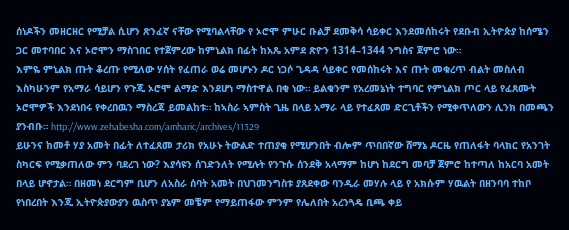ሰነዶችን መዘርዘር የሚቻል ሲሆን ጽንፈኛ ናቸው የሚባልላቸው የ ኦሮሞ ምሁር ቡልቻ ደመቅሳ ሳይቀር እንደመሰከሩት የደቡብ ኢትዮጵያ ከሰሜን ጋር መተባበር እና ኦሮሞን ማስገበር የተጀምረው ከምኒልክ በፊት ከአጼ አምደ ጽዮን 1314–1344 ንግስና ጀምሮ ነው።
እምዬ ምኒልክ ጡት ቆረጡ የሚለው ሃሰት የፈጠራ ወሬ መሆኑን ዶር ነጋሶ ጊዳዳ ሳይቀር የመሰከሩት እና ጡት መቁረጥ ብልት መስለብ እስካሁንም የአማራ ሳይሆን የጉጂ ኦሮሞ ልማድ እንደሆነ ማስተዋል በቂ ነው። ይልቁንም የአረመኔነት ተግባር የምኒልክ ጦር ላይ የፈጸሙት ኦሮሞዎች እንደነበሩ የቀረበዉን ማስረጃ ይመልከቱ። ከኣስራ ኣምስት ጊዜ በላይ አማራ ላይ የተፈጸመ ድርጊቶችን የሚቀጥለውን ሊንክ በመጫን ያንብቡ። http://www.zehabesha.com/amharic/archives/11329
ይሁንና ከመቶ ሃያ አመት በፊት ለተፈጸመ ታሪክ የአሁኑ ትውልድ ተጠያቂ የሚሆንበት ብሎም ጥበበኛው ሸማኔ ዶርዜ የጠለፋት ባላክር የአንገት ስካርፍ የሚቃጠለው ምን ባደረገ ነው? እያሳዩን ሰገድንለት የሚሉት የንጉሱ ሰንደቅ አላማም ከሆነ ከደርግ መባቻ ጀምሮ ከተጣለ ከአርባ አመት በላይ ሆኖታል። በዘመነ ደርግም ቢሆን ለአስራ ሰባት አመት በህገመንግስቱ ያጸደቀው ባንዲራ መሃሉ ላይ የ አክሱም ሃዉልት በዘንባባ ተከቦ የነበረበት እንጂ ኢትዮጵያውያን ዉስጥ ያኔም መቼም የማይጠፋው ምንም የሌለበት አረንጓዴ ቢጫ ቀይ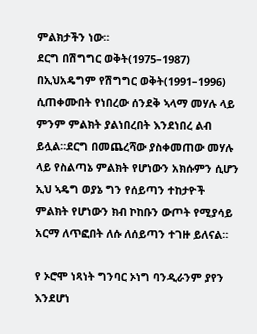ምልክታችን ነው።
ደርግ በሽግግር ወቅት(1975–1987) በኢህአዴግም የሽግግር ወቅት(1991–1996) ሲጠቀሙበት የነበረው ሰንደቅ ኣላማ መሃሉ ላይ ምንም ምልክት ያልነበረበት እንደነበረ ልብ ይሏል።ደርግ በመጨረሻው ያስቀመጠው መሃሉ ላይ የስልጣኔ ምልክት የሆነውን አክሱምን ሲሆን ኢህ ኣዴግ ወያኔ ግን የሰይጣን ተከታዮች ምልክት የሆነውን ክብ ኮከቡን ውጦት የሚያሳይ አርማ ለጥፎበት ለሱ ለሰይጣን ተገዙ ይለናል።

የ ኦሮሞ ነጻነት ግንባር ኦነግ ባንዲራንም ያየን እንደሆነ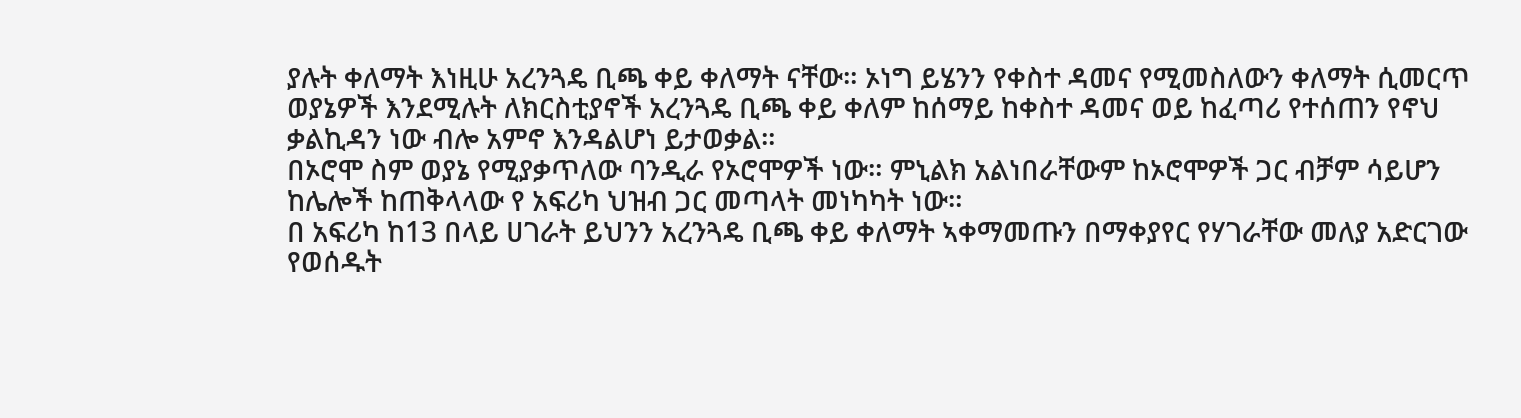ያሉት ቀለማት እነዚሁ አረንጓዴ ቢጫ ቀይ ቀለማት ናቸው። ኦነግ ይሄንን የቀስተ ዳመና የሚመስለውን ቀለማት ሲመርጥ ወያኔዎች እንደሚሉት ለክርስቲያኖች አረንጓዴ ቢጫ ቀይ ቀለም ከሰማይ ከቀስተ ዳመና ወይ ከፈጣሪ የተሰጠን የኖህ ቃልኪዳን ነው ብሎ አምኖ እንዳልሆነ ይታወቃል።
በኦሮሞ ስም ወያኔ የሚያቃጥለው ባንዲራ የኦሮሞዎች ነው። ምኒልክ አልነበራቸውም ከኦሮሞዎች ጋር ብቻም ሳይሆን ከሌሎች ከጠቅላላው የ አፍሪካ ህዝብ ጋር መጣላት መነካካት ነው።
በ አፍሪካ ከ13 በላይ ሀገራት ይህንን አረንጓዴ ቢጫ ቀይ ቀለማት ኣቀማመጡን በማቀያየር የሃገራቸው መለያ አድርገው የወሰዱት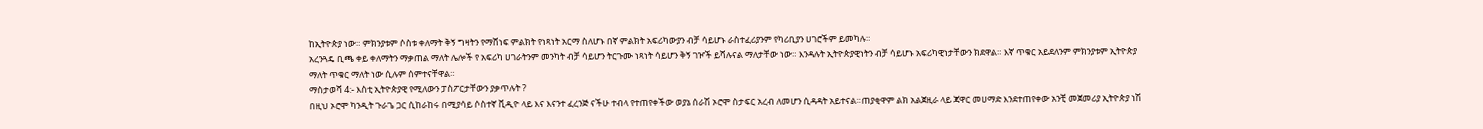ከኢትዮጵያ ነው። ምክንያቱም ሶስቱ ቀለማት ቅኝ ግዛትን የማሸነፍ ምልክት የነጻነት አርማ ስለሆኑ በኛ ምልክት አፍሪካውያን ብቻ ሳይሆኑ ራስተፈሪያንም የካሪቢያን ሀገሮችም ይመካሉ።
አረንጓዴ ቢጫ ቀይ ቀለማትን ማቃጠል ማለት ሌሎች የ አፍሪካ ሀገራትንም መንካት ብቻ ሳይሆን ትርጉሙ ነጻነት ሳይሆን ቅኝ ገዦች ይሻሉናል ማለታቸው ነው። እንዳሉት ኢትዮጵያዊነትን ብቻ ሳይሆኑ አፍሪካዊነታቸውን ክደዋል። እኛ ጥቁር አይደለንም ምክንያቱም ኢትዮጵያ ማለት ጥቁር ማለት ነው ሲሉም ሰምተናቸዋል።
ማስታወሻ 4:- እስቲ ኢትዮጵያዊ የሚለውን ፓስፖርታቸውን ያቃጥሉት ?
በዚህ ኦሮሞ ካንዲት ጉራጌ ጋር ሲከራከሩ በሚያሳይ ሶስተኛ ቪዲዮ ላይ እና እናንተ ፈረንጅ ናችሁ ተብላ የተጠየቀችው ወያኔ ሰራሽ ኦሮሞ ስታፍር አረብ ለመሆን ሲዳዳት አይተናል።ጠያቂዋም ልክ አልጀዚራ ላይ ጃዋር መሀማድ እንደተጠየቀው አንቺ መጀመሪያ ኢትዮጵያ ነሽ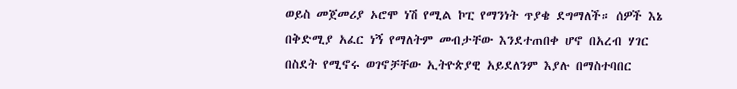ወይስ መጀመሪያ ኦሮሞ ነሽ የሚል ኮፒ የማንነት ጥያቄ ደግማለች። ሰዎች እኔ በቅድሚያ አፈር ነኝ የማለትም መብታቸው እንደተጠበቀ ሆኖ በአረብ ሃገር በስደት የሚኖሩ ወገኖቻቸው ኢትዮጵያዊ አይደለንም እያሉ በማስተባበር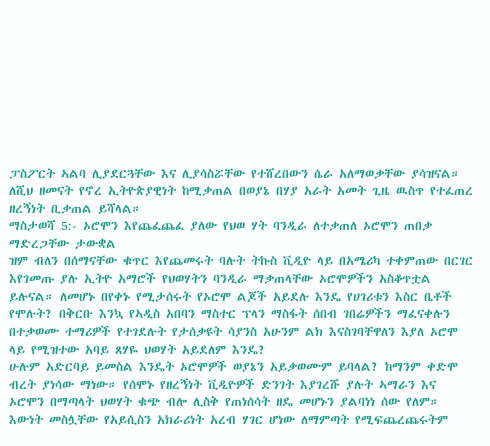ፓስፖርት ኣልባ ሊያደርጓቸው እና ሊያሳስሯቸው የተሸረበውን ሴራ አለማወቃቸው ያሳዝናል። ለሺህ ዘመናት የኖረ ኢትዮጵያዊነት ከሚቃጠል በወያኔ በሃያ አራት አመት ጊዜ ዉስጥ የተፈጠረ ዘረኝነት ቢቃጠል ይሻላል።
ማስታወሻ 5:- ኦሮሞን እየጨፈጨፈ ያለው የህወ ሃት ባንዲራ ለተቃጠለ ኦሮሞን ጠበቃ ማድረጋቸው ታውቋል
ዝም ብለን በሰማናቸው ቁጥር እየጨመሩት ባሉት ትኩስ ቪዲዮ ላይ በአሜሪካ ተቀምጠው በርገር እየገመጡ ያሉ ኢትዮ አማሮች የህወሃትን ባንዲራ ማቃጠላቸው ኦሮሞዎችን አስቆጥቷል ይሉናል። ለመሆኑ በየቀኑ የሚታሰሩት የኦሮሞ ልጆች አይደሉ እንዴ የሀገሪቱን እስር ቤቶች የሞሉት? በቅርቡ እንኳ የኣዲስ አበባን ማስተር ፕላን ማስፋት ሰበብ ገበሬዎችን ማፈናቀሉን በተቃወሙ ተማሪዎች የተገደሉት የታሰቃዩት ሳያንስ አሁንም ልክ እናስገባቸዋለን እያለ ኦሮሞ ላይ የሚዝተው አባይ ጸሃዬ ህወሃት አይደለም እንዴ?
ሁሉም አድርባይ ይመስል እንዴት ኦሮሞዎች ወያኔን አይቃወሙም ይባላል? ከማንም ቀድሞ ብረት ያነሳው ማነው። የሰሞኑ የዘረኝነት ቪዲዮዎች ድንገት እያገረሹ ያሉት ኣማራን እና ኦሮሞን በማጣላት ህወሃት ቁጭ ብሎ ሊስቅ የጠነሰሳት ዘዴ መሆኑን ያልባነነ ሰው የለም። እውነት መስሏቸው የአይሲስን አክራሪነት አረብ ሃገር ሆነው ለማምጣት የሚፍጨረጨሩትም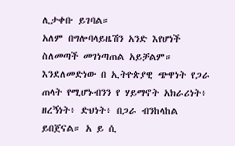ሊታቀቡ ይገባል።
አለም በግሎባላይዜሽን አንድ እየሆነች ስለመጣች መገነጣጠል አይቻልም። እንደለመድነው በ ኢትዮጵያዊ ጭዋነት የጋራ ጠላት የሚሆኑብንን የ ሃይማኖት አክራሪነት፥ ዘረኝነት፥ ድህነት፥ በጋራ ብንከላከል ይበጀናል። አ ይ ሲ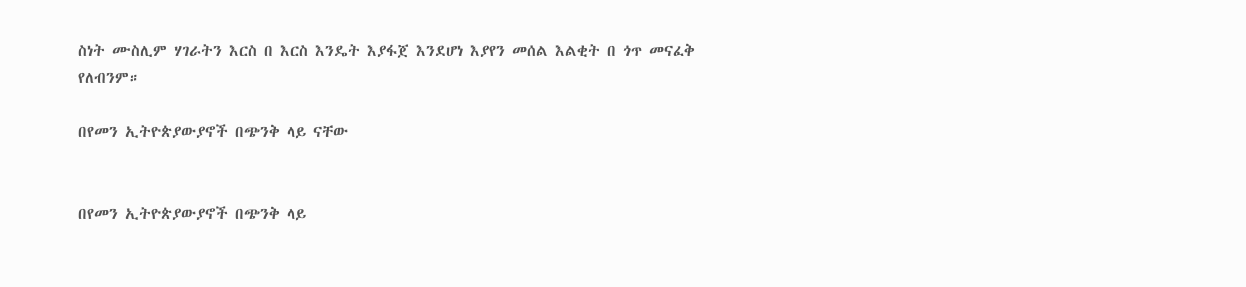ስነት ሙስሊም ሃገራትን እርስ በ እርስ እንዴት እያፋጀ እንደሆነ እያየን መሰል እልቂት በ ጎጥ መናፈቅ የለብንም።

በየመን ኢትዮጵያውያኖች በጭንቅ ላይ ናቸው


በየመን ኢትዮጵያውያኖች በጭንቅ ላይ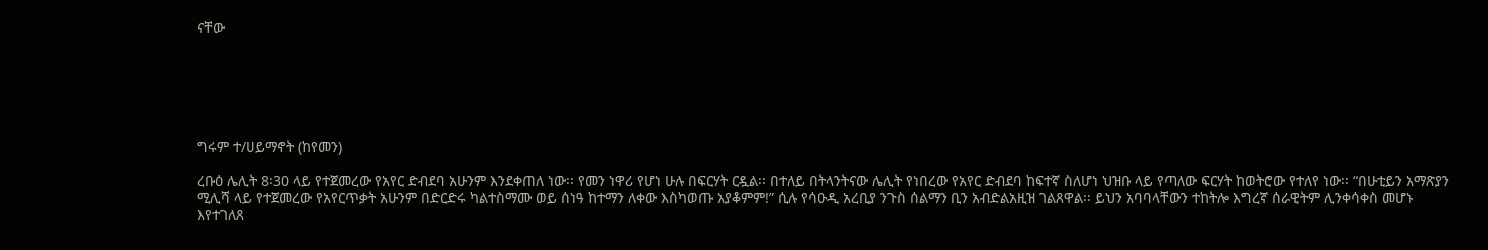ናቸው






ግሩም ተ/ሀይማኖት (ከየመን)

ረቡዕ ሌሊት 8፡30 ላይ የተጀመረው የአየር ድብደባ አሁንም እንደቀጠለ ነው፡፡ የመን ነዋሪ የሆነ ሁሉ በፍርሃት ርዷል፡፡ በተለይ በትላንትናው ሌሊት የነበረው የአየር ድብደባ ከፍተኛ ስለሆነ ህዝቡ ላይ የጣለው ፍርሃት ከወትሮው የተለየ ነው፡፡ “በሁቲይን አማጽያን ሚሊሻ ላይ የተጀመረው የአየርጥቃት አሁንም በድርድሩ ካልተስማሙ ወይ ሰነዓ ከተማን ለቀው እስካወጡ አያቆምም!” ሲሉ የሳዑዲ አረቢያ ንጉስ ሰልማን ቢን አብድልአዚዝ ገልጸዋል፡፡ ይህን አባባላቸውን ተከትሎ እግረኛ ሰራዊትም ሊንቀሳቀስ መሆኑ እየተገለጸ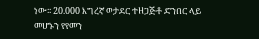ነው፡፡ 20.000 እግረኛ ወታደር ተዘጋጅቶ ድንበር ላይ መሆኑን የየመን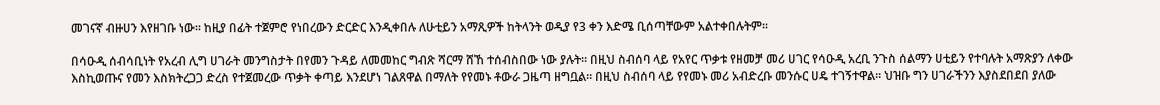መገናኛ ብዙሀን እየዘገቡ ነው፡፡ ከዚያ በፊት ተጀምሮ የነበረውን ድርድር እንዲቀበሉ ለሁቲይን አማጺዎች ከትላንት ወዲያ የ3 ቀን እድሜ ቢሰጣቸውም አልተቀበሉትም፡፡

በሳዑዲ ሰብሳቢነት የአረብ ሊግ ሀገራት መንግስታት በየመን ጉዳይ ለመመከር ግብጽ ሻርማ ሸኸ ተሰብስበው ነው ያሉት። በዚህ ስብሰባ ላይ የአየር ጥቃቱ የዘመቻ መሪ ሀገር የሳዑዲ አረቢ ንጉስ ሰልማን ሀቲይን የተባሉት አማጽያን ለቀው እስኪወጡና የመን እስክትረጋጋ ድረስ የተጀመረው ጥቃት ቀጣይ እንደሆነ ገልጸዋል በማለት የየመኑ ቶውራ ጋዜጣ ዘግቧል፡፡ በዚህ ስብሰባ ላይ የየመኑ መሪ አብድረቡ መንሱር ሀዴ ተገኝተዋል፡፡ ህዝቡ ግን ሀገራችንን እያስደበደበ ያለው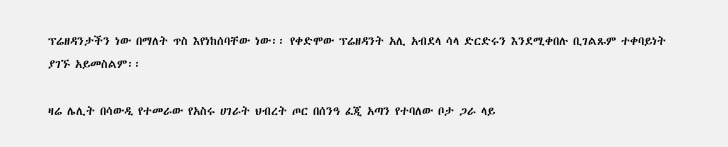ፕሬዘዳንታችን ነው በማለት ጥስ እየነከሰባቸው ነው፡፡ የቀድሞው ፕሬዘዳንት አሊ አብደላ ሳላ ድርድሩን እንደሚቀበሉ ቢገልጹም ተቀባይነት ያገኙ አይመስልም፡፡

ዛሬ ሌሊት በሳውዲ የተመራው የአስሩ ሀገራት ህብረት ጦር በሰንዓ ፈጂ አጣን የተባለው ቦታ ጋራ ላይ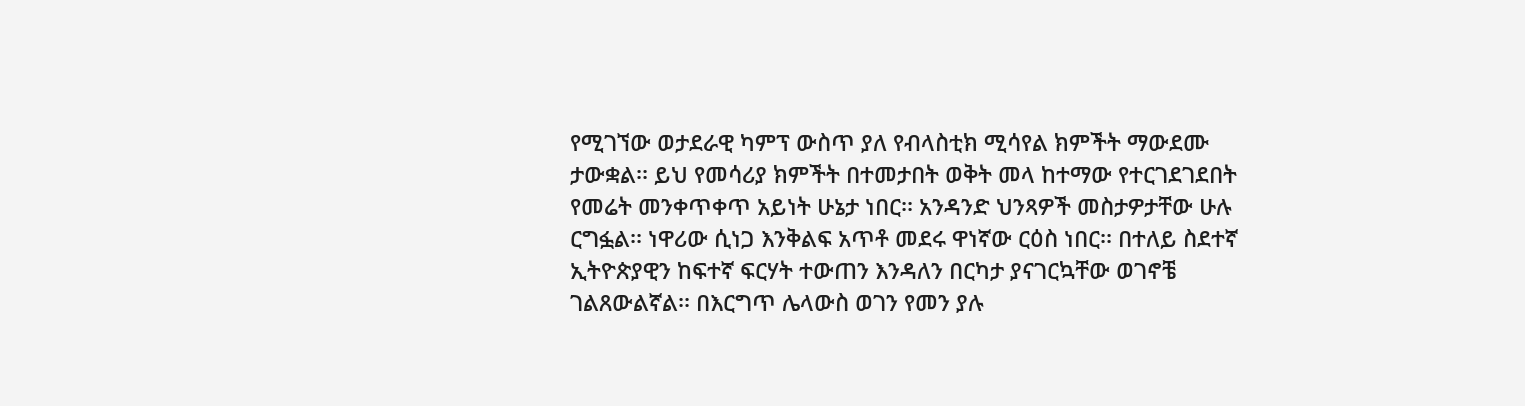የሚገኘው ወታደራዊ ካምፕ ውስጥ ያለ የብላስቲክ ሚሳየል ክምችት ማውደሙ ታውቋል፡፡ ይህ የመሳሪያ ክምችት በተመታበት ወቅት መላ ከተማው የተርገደገደበት የመሬት መንቀጥቀጥ አይነት ሁኔታ ነበር፡፡ አንዳንድ ህንጻዎች መስታዎታቸው ሁሉ ርግፏል፡፡ ነዋሪው ሲነጋ እንቅልፍ አጥቶ መደሩ ዋነኛው ርዕስ ነበር፡፡ በተለይ ስደተኛ ኢትዮጵያዊን ከፍተኛ ፍርሃት ተውጠን እንዳለን በርካታ ያናገርኳቸው ወገኖቼ ገልጸውልኛል፡፡ በእርግጥ ሌላውስ ወገን የመን ያሉ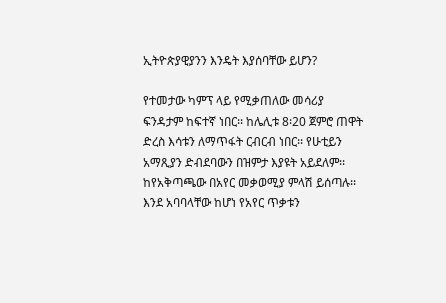ኢትዮጵያዊያንን እንዴት እያሰባቸው ይሆን?

የተመታው ካምፕ ላይ የሚቃጠለው መሳሪያ ፍንዳታም ከፍተኛ ነበር፡፡ ከሌሊቱ 8፡20 ጀምሮ ጠዋት ድረስ እሳቱን ለማጥፋት ርብርብ ነበር፡፡ የሁቲይን አማጺያን ድብደባውን በዝምታ እያዩት አይደለም፡፡ ከየአቅጣጫው በአየር መቃወሚያ ምላሽ ይሰጣሉ፡፡ እንደ አባባላቸው ከሆነ የአየር ጥቃቱን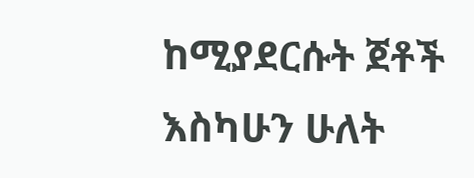ከሚያደርሱት ጀቶች እስካሁን ሁለት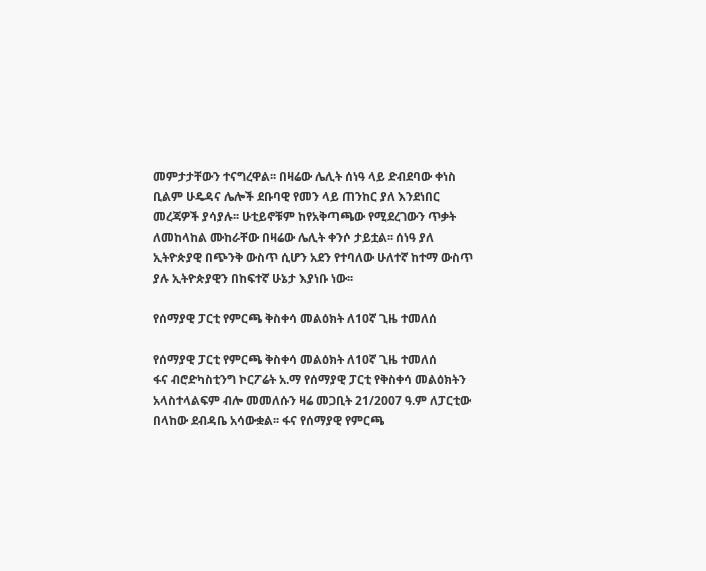መምታታቸውን ተናግረዋል፡፡ በዛሬው ሌሊት ሰነዓ ላይ ድብደባው ቀነስ ቢልም ሁዴዳና ሌሎች ደቡባዊ የመን ላይ ጠንከር ያለ እንደነበር መረጃዎች ያሳያሉ፡፡ ሁቲይኖቹም ከየአቅጣጫው የሚደረገውን ጥቃት ለመከላከል ሙከራቸው በዛሬው ሌሊት ቀንሶ ታይቷል፡፡ ሰነዓ ያለ ኢትዮጵያዊ በጭንቅ ውስጥ ሲሆን አደን የተባለው ሁለተኛ ከተማ ውስጥ ያሉ ኢትዮጵያዊን በከፍተኛ ሁኔታ እያነቡ ነው፡፡

የሰማያዊ ፓርቲ የምርጫ ቅስቀሳ መልዕክት ለ10ኛ ጊዜ ተመለሰ

የሰማያዊ ፓርቲ የምርጫ ቅስቀሳ መልዕክት ለ10ኛ ጊዜ ተመለሰ
ፋና ብሮድካስቲንግ ኮርፖሬት አ.ማ የሰማያዊ ፓርቲ የቅስቀሳ መልዕክትን አላስተላልፍም ብሎ መመለሱን ዛሬ መጋቢት 21/2007 ዓ.ም ለፓርቲው በላከው ደብዳቤ አሳውቋል፡፡ ፋና የሰማያዊ የምርጫ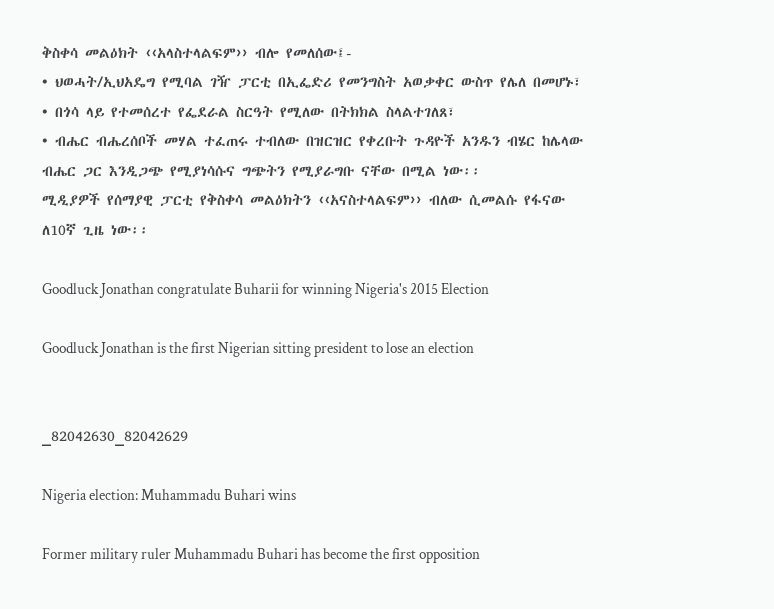ቅስቀሳ መልዕክት ‹‹አላስተላልፍም›› ብሎ የመለሰው፤-
• ህወሓት/ኢህአዴግ የሚባል ገዥ ፓርቲ በኢፌድሪ የመንግስት አወቃቀር ውስጥ የሌለ በመሆኑ፣
• በጎሳ ላይ የተመሰረተ የፌደራል ስርዓት የሚለው በትክክል ስላልተገለጸ፣
• ብሔር ብሔረሰቦች መሃል ተፈጠሩ ተብለው በዝርዝር የቀረቡት ጉዳዮች አንዱን ብሄር ከሌላው ብሔር ጋር እንዲጋጭ የሚያነሳሱና ግጭትን የሚያራግቡ ናቸው በሚል ነው፡፡
ሚዲያዎች የሰማያዊ ፓርቲ የቅስቀሳ መልዕክትን ‹‹አናስተላልፍም›› ብለው ሲመልሱ የፋናው ለ10ኛ ጊዜ ነው፡፡

Goodluck Jonathan congratulate Buharii for winning Nigeria's 2015 Election

Goodluck Jonathan is the first Nigerian sitting president to lose an election


_82042630_82042629

Nigeria election: Muhammadu Buhari wins

Former military ruler Muhammadu Buhari has become the first opposition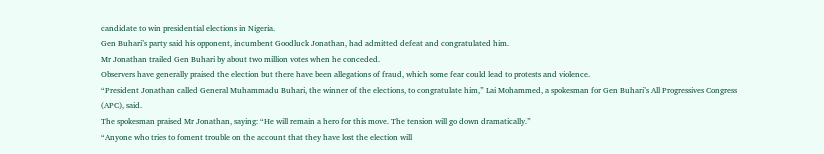candidate to win presidential elections in Nigeria.
Gen Buhari’s party said his opponent, incumbent Goodluck Jonathan, had admitted defeat and congratulated him.
Mr Jonathan trailed Gen Buhari by about two million votes when he conceded.
Observers have generally praised the election but there have been allegations of fraud, which some fear could lead to protests and violence.
“President Jonathan called General Muhammadu Buhari, the winner of the elections, to congratulate him,” Lai Mohammed, a spokesman for Gen Buhari’s All Progressives Congress (APC), said.
The spokesman praised Mr Jonathan, saying: “He will remain a hero for this move. The tension will go down dramatically.”
“Anyone who tries to foment trouble on the account that they have lost the election will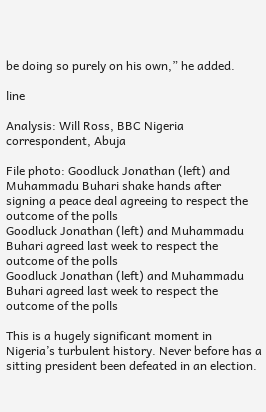be doing so purely on his own,” he added.

line

Analysis: Will Ross, BBC Nigeria correspondent, Abuja

File photo: Goodluck Jonathan (left) and Muhammadu Buhari shake hands after signing a peace deal agreeing to respect the outcome of the polls
Goodluck Jonathan (left) and Muhammadu Buhari agreed last week to respect the outcome of the polls
Goodluck Jonathan (left) and Muhammadu Buhari agreed last week to respect the outcome of the polls

This is a hugely significant moment in Nigeria’s turbulent history. Never before has a sitting president been defeated in an election.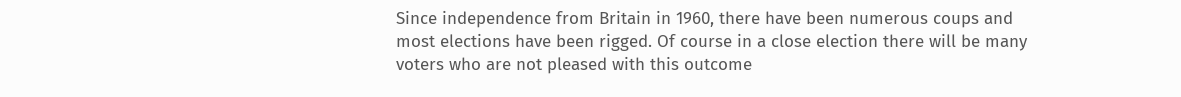Since independence from Britain in 1960, there have been numerous coups and most elections have been rigged. Of course in a close election there will be many voters who are not pleased with this outcome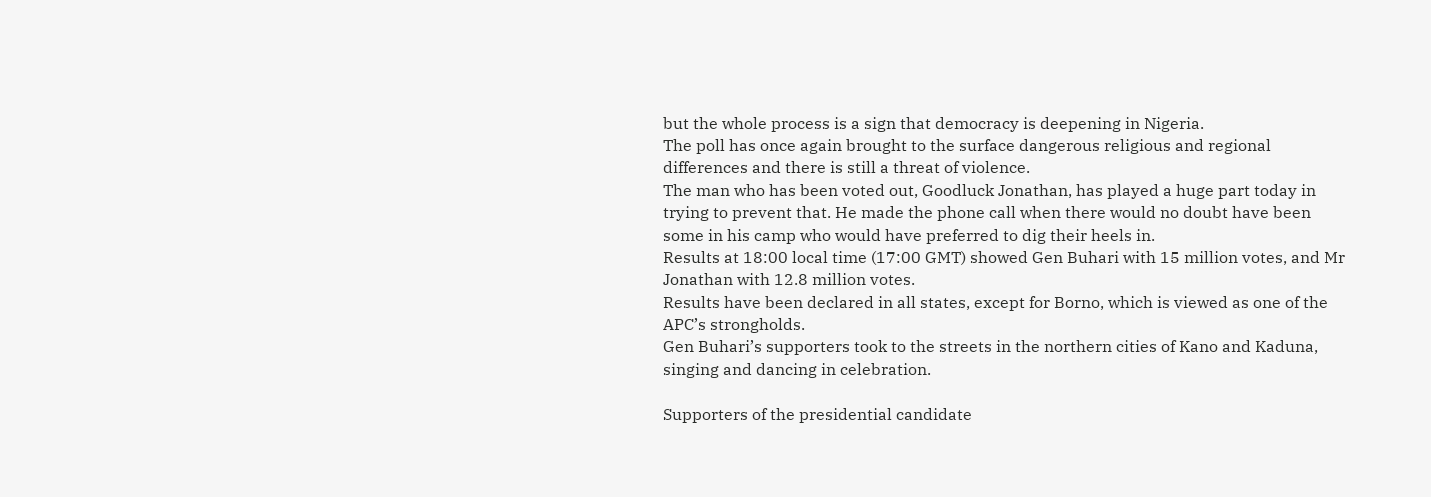but the whole process is a sign that democracy is deepening in Nigeria.
The poll has once again brought to the surface dangerous religious and regional differences and there is still a threat of violence.
The man who has been voted out, Goodluck Jonathan, has played a huge part today in trying to prevent that. He made the phone call when there would no doubt have been some in his camp who would have preferred to dig their heels in.
Results at 18:00 local time (17:00 GMT) showed Gen Buhari with 15 million votes, and Mr Jonathan with 12.8 million votes.
Results have been declared in all states, except for Borno, which is viewed as one of the APC’s strongholds.
Gen Buhari’s supporters took to the streets in the northern cities of Kano and Kaduna, singing and dancing in celebration.

Supporters of the presidential candidate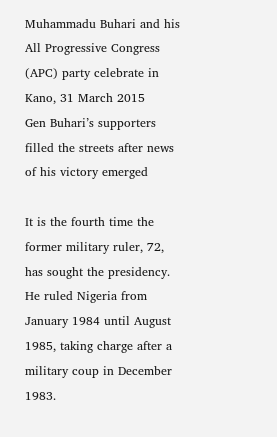Muhammadu Buhari and his All Progressive Congress (APC) party celebrate in Kano, 31 March 2015
Gen Buhari’s supporters filled the streets after news of his victory emerged

It is the fourth time the former military ruler, 72, has sought the presidency.
He ruled Nigeria from January 1984 until August 1985, taking charge after a military coup in December 1983.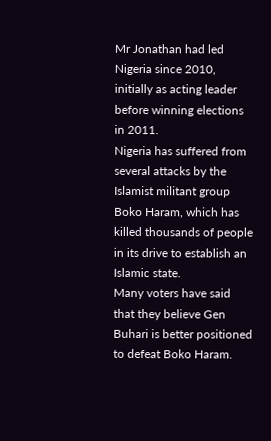Mr Jonathan had led Nigeria since 2010, initially as acting leader before winning elections in 2011.
Nigeria has suffered from several attacks by the Islamist militant group Boko Haram, which has killed thousands of people in its drive to establish an Islamic state.
Many voters have said that they believe Gen Buhari is better positioned to defeat Boko Haram.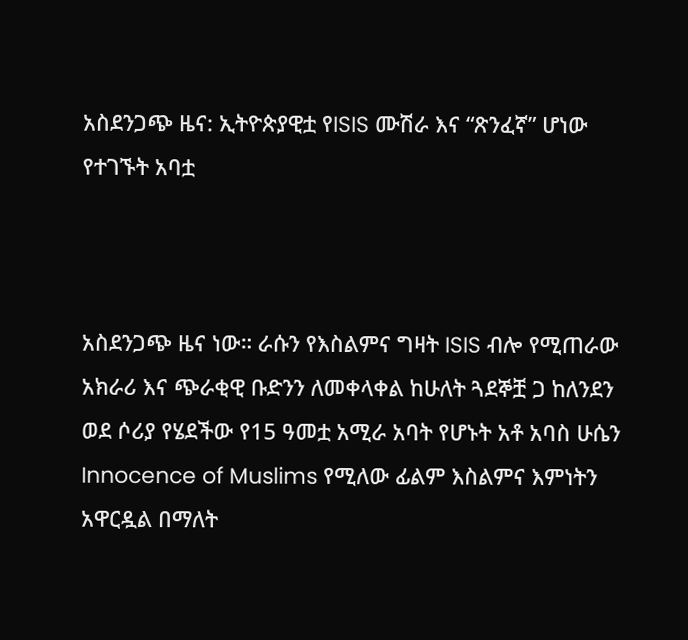አስደንጋጭ ዜና: ኢትዮጵያዊቷ የISIS ሙሽራ እና “ጽንፈኛ” ሆነው የተገኙት አባቷ



አስደንጋጭ ዜና ነው። ራሱን የእስልምና ግዛት ISIS ብሎ የሚጠራው አክራሪ እና ጭራቂዊ ቡድንን ለመቀላቀል ከሁለት ጓደኞቿ ጋ ከለንደን ወደ ሶሪያ የሄደችው የ15 ዓመቷ አሚራ አባት የሆኑት አቶ አባስ ሁሴን Innocence of Muslims የሚለው ፊልም እስልምና እምነትን አዋርዷል በማለት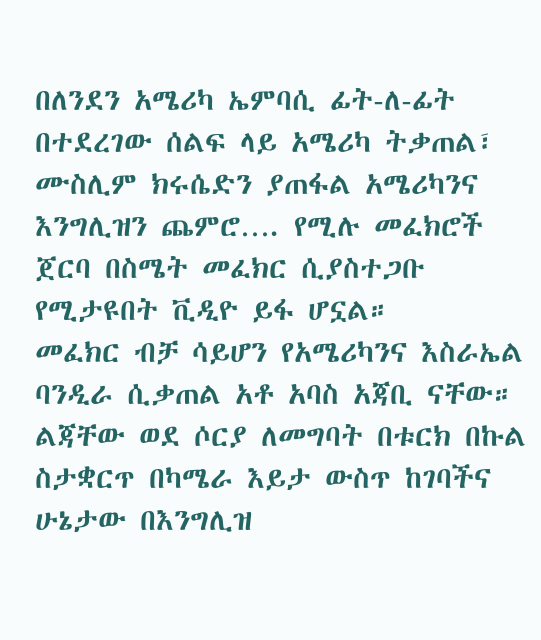በለንደን አሜሪካ ኤምባሲ ፊት-ለ-ፊት በተደረገው ሰልፍ ላይ አሜሪካ ትቃጠል፣ ሙስሊም ክሩሴድን ያጠፋል አሜሪካንና እንግሊዝን ጨምሮ…. የሚሉ መፈክሮች ጀርባ በስሜት መፈክር ሲያስተጋቡ የሚታዩበት ቪዲዮ ይፋ ሆኗል።
መፈክር ብቻ ሳይሆን የአሜሪካንና እስራኤል ባንዲራ ሲቃጠል አቶ አባስ አጃቢ ናቸው።
ልጃቸው ወደ ሶርያ ለመግባት በቱርክ በኩል ስታቋርጥ በካሜራ እይታ ውስጥ ከገባችና ሁኔታው በእንግሊዝ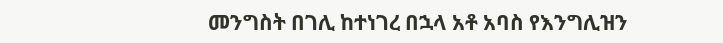መንግስት በገሊ ከተነገረ በኋላ አቶ አባስ የእንግሊዝን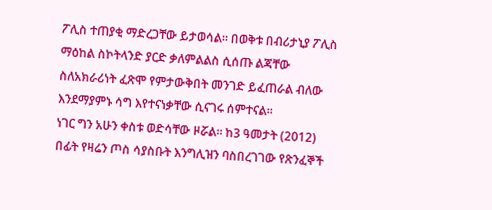ፖሊስ ተጠያቂ ማድረጋቸው ይታወሳል። በወቅቱ በብሪታኒያ ፖሊስ ማዕከል ስኮትላንድ ያርድ ቃለምልልስ ሲሰጡ ልጃቸው ስለአክራሪነት ፈጽሞ የምታውቅበት መንገድ ይፈጠራል ብለው እንደማያምኑ ሳግ እየተናነቃቸው ሲናገሩ ሰምተናል።
ነገር ግን አሁን ቀስቱ ወድሳቸው ዞሯል። ከ3 ዓመታት (2012) በፊት የዛሬን ጦስ ሳያስቡት እንግሊዝን ባስበረገገው የጽንፈኞች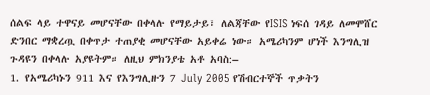ሰልፍ ላይ ተዋናይ መሆናቸው በቀላሉ የማይታይ፣ ለልጃቸው የISIS ነፍሰ ገዳይ ለመሞሸር ድንበር ማቋረጧ በቀጥታ ተጠያቂ መሆናቸው አይቀሬ ነው። አሜሪካንም ሆነች እንግሊዝ ጉዳዩን በቀላሉ አያዩትም። ለዚህ ምክንያቴ አቶ አባስ:–
1. የአሜሪካኑን 911 እና የእንግሊዙን 7 July 2005 የሽብርተኞች ጥቃትን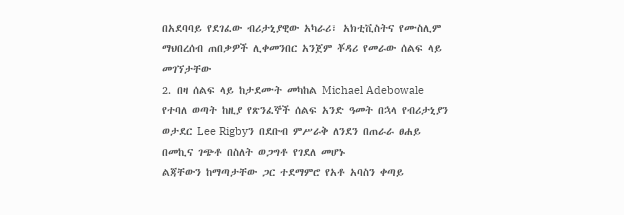በአደባባይ የደገፈው ብሪታኒያዊው አካራሪ፣ አክቲቪስትና የሙስሊም ማህበረሰብ ጠበቃዎች ሊቀመንበር አንጀም ቾዳሪ የመራው ሰልፍ ላይ መገኘታቸው
2. በዛ ሰልፍ ላይ ከታደሙት መካከል Michael Adebowale የተባለ ወጣት ከዚያ የጽንፈኞች ሰልፍ አንድ ዓመት በኋላ የብሪታኒያን ወታደር Lee Rigbyን በደቡብ ምሥራቅ ለንደን በጠራራ ፀሐይ በመኪና ገጭቶ በስለት ወጋግቶ የገደለ መሆኑ
ልጃቸውን ከማጣታቸው ጋር ተደማምሮ የአቶ አባስን ቀጣይ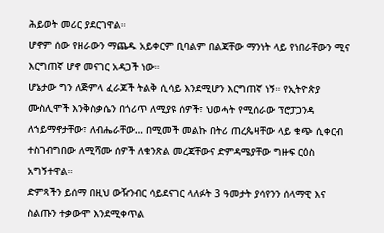ሕይወት መሪር ያደርገዋል።
ሆኖም ሰው የዘራውን ማጨዱ አይቀርም ቢባልም በልጃቸው ማንነት ላይ የነበራቸውን ሚና እርግጠኛ ሆኖ መናገር አዳጋች ነው።
ሆኔታው ግን ለጅምላ ፈራጆች ትልቅ ሲሳይ እንደሚሆን እርግጠኛ ነኝ። የኢትዮጵያ ሙስሊሞች እንቅስቃሴን በጎሪጥ ለሚያዩ ሰዎች፣ ህወሓት የሚሰራው ፕሮፓጋንዳ ለኀይማኖታቸው፣ ለብሔራቸው… በሚመች መልኩ በትሪ ጠረጴዛቸው ላይ ቁጭ ሲቀርብ ተስገብግበው ለሚሻሙ ሰዎች ለቁንጽል መረጃቸውና ድምዳሜያቸው ግዙፍ ርዕስ አግኝተዋል።
ድምጻችን ይሰማ በዚህ ውዥንብር ሳይደናገር ላለፉት 3 ዓመታት ያሳየንን ሰላማዊ እና ስልጡን ተቃውሞ እንደሚቀጥል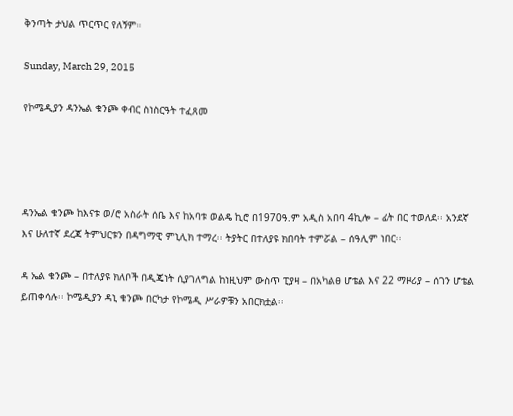ቅንጣት ታህል ጥርጥር የለኝም።

Sunday, March 29, 2015

የኮሜዲያን ዳንኤል ቁንጮ ቀብር ስነስርዓት ተፈጸመ




ዳንኤል ቁንጮ ከእናቱ ወ/ሮ አስራት ሰቤ እና ከአባቱ ወልዴ ኪሮ በ1970ዓ.ም አዲስ አበባ 4ኪሎ – ፊት በር ተወለደ፡፡ አንደኛ እና ሁለተኛ ደረጃ ትምህርቱን በዳግማዊ ምኒሊክ ተማረ፡፡ ትያትር በተለያዩ ክበባት ተምሯል – ሰዓሊም ነበር፡፡

ዳ ኤል ቁንጮ – በተለያዩ ክለቦች በዲጄነት ሲያገለግል ከነዚህም ውስጥ ፒያዛ – በአካልፀ ሆቴል እና 22 ማዞሪያ – ሰገን ሆቴል ይጠቀሳሉ፡፡ ኮሜዲያን ዳኒ ቁንጮ በርካታ የኮሜዲ ሥራዎቹን አበርክቷል፡፡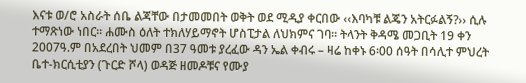እናቱ ወ/ሮ አስራት ሰቤ ልጃቸው በታመመበት ወቅት ወደ ሚዲያ ቀርበው ‹‹እባካቹ ልጄን አትርፉልኝ?›› ሲሉ ተማጽነው ነበር፡፡ ሐሙስ ዕለት ተክለሃይማኖት ሆስፒታል ለህክምና ገባ፡፡ ትላንት ቅዳሜ መጋቢት 19 ቀን 2007ዓ.ም በአደረበት ህመም በ37 ዓመቱ ያረፈው ዳን ኤል ቀብሩ – ዛሬ ከቀኑ 6፡00 ሰዓት በሳሊተ ምህረት ቤተ-ክርሲቲያን (ጉርድ ሾላ) ወዳጅ ዘመዶቹና የሙያ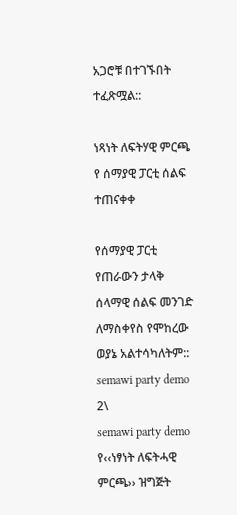አጋሮቹ በተገኙበት ተፈጽሟል::

ነጻነት ለፍትሃዊ ምርጫ የ ሰማያዊ ፓርቲ ሰልፍ ተጠናቀቀ

የሰማያዊ ፓርቲ የጠራውን ታላቅ ሰላማዊ ሰልፍ መንገድ ለማስቀየስ የሞከረው ወያኔ አልተሳካለትም::
semawi party demo 2\
semawi party demo
የ‹‹ነፃነት ለፍትሓዊ ምርጫ›› ዝግጅት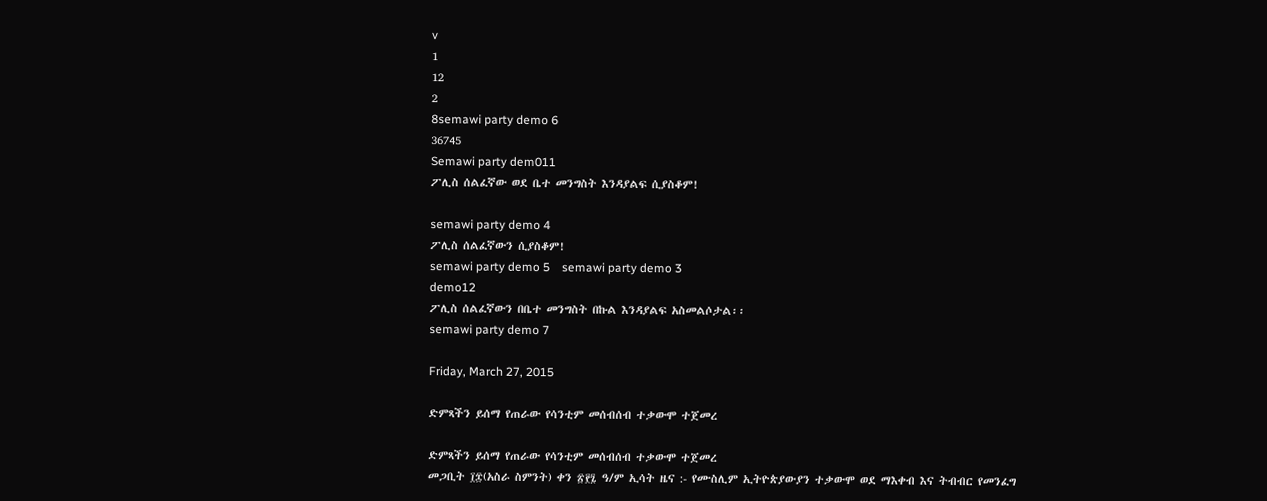v
1
12
2
8semawi party demo 6
36745
Semawi party dem011
ፖሊስ ሰልፈኛው ወደ ቤተ መንግስት እንዳያልፍ ሲያስቆም!

semawi party demo 4
ፖሊስ ሰልፈኛውን ሲያስቆም!
semawi party demo 5    semawi party demo 3
demo12
ፖሊስ ሰልፈኛውን በቤተ መንግስት በኩል እንዳያልፍ አስመልሶታል፡፡
semawi party demo 7

Friday, March 27, 2015

ድምጻችን ይሰማ የጠራው የሳንቲም መሰብሰብ ተቃውሞ ተጀመረ

ድምጻችን ይሰማ የጠራው የሳንቲም መሰብሰብ ተቃውሞ ተጀመረ
መጋቢት ፲፰(አስራ ስምንት) ቀን ፳፻፯ ዓ/ም ኢሳት ዜና :- የሙስሊም ኢትዮጵያውያን ተቃውሞ ወደ ማእቀብ እና ትብብር የመንፈግ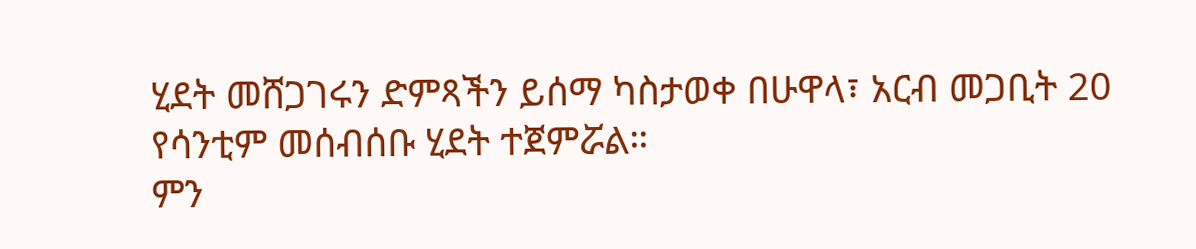ሂደት መሸጋገሩን ድምጻችን ይሰማ ካስታወቀ በሁዋላ፣ አርብ መጋቢት 20 የሳንቲም መሰብሰቡ ሂደት ተጀምሯል።
ምን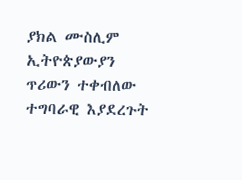ያክል ሙስሊም ኢትዮጵያውያን ጥሪውን ተቀብለው ተግባራዊ እያደረጉት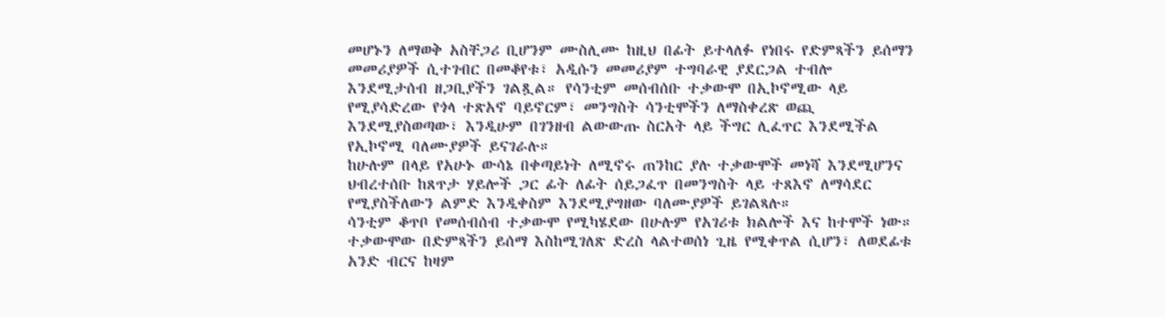መሆኑን ለማወቅ አስቸጋሪ ቢሆንም ሙስሊሙ ከዚህ በፊት ይተላለፉ የነበሩ የድምጻችን ይሰማን መመሪያዎች ሲተገብር በመቆየቱ፣ አዲሱን መመሪያም ተግባራዊ ያደርጋል ተብሎ
እንደሚታሰብ ዘጋቢያችን ገልጿል። የሳንቲም መሰብሰቡ ተቃውሞ በኢኮኖሚው ላይ የሚያሳድረው የጎላ ተጽአኖ ባይኖርም፣ መንግስት ሳንቲሞችን ለማስቀረጽ ወጪ እንደሚያስወጣው፣ እንዲሁም በገንዘብ ልውውጡ ስርአት ላይ ችግር ሊፈጥር እንደሚችል
የኢኮኖሚ ባለሙያዎች ይናገራሉ።
ከሁሉም በላይ የአሁኑ ውሳኔ በቀጣይነት ለሚኖሩ ጠንከር ያሉ ተቃውሞች መነሻ እንደሚሆንና ህብረተሰቡ ከጸጥታ ሃይሎች ጋር ፊት ለፊት ሰይጋፈጥ በመንግስት ላይ ተጸእኖ ለማሳደር የሚያስችለውን ልምድ እንዲቀስም እንደሚያግዘው ባለሙያዎች ይገልጻሉ።
ሳንቲም ቆጥቦ የመሰብሰብ ተቃውሞ የሚካሄደው በሁሉም የአገሪቱ ክልሎች እና ከተሞች ነው።
ተቃውሞው በድምጻችን ይሰማ እስከሚገለጽ ድረስ ላልተወሰነ ጊዜ የሚቀጥል ሲሆን፣ ለወደፊቱ አንድ ብርና ከዛም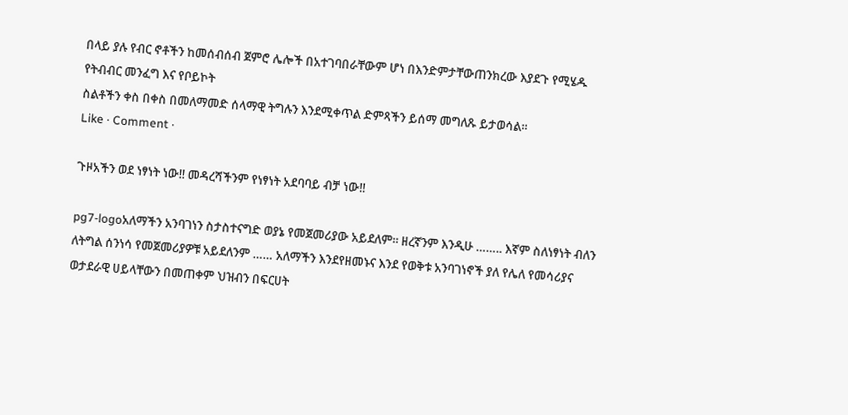በላይ ያሉ የብር ኖቶችን ከመሰብሰብ ጀምሮ ሌሎች በአተገባበራቸውም ሆነ በእንድምታቸውጠንክረው እያደጉ የሚሄዱ የትብብር መንፈግ እና የቦይኮት
ስልቶችን ቀስ በቀስ በመለማመድ ሰላማዊ ትግሉን እንደሚቀጥል ድምጻችን ይሰማ መግለጹ ይታወሳል።
Like · Comment ·

ጉዞአችን ወደ ነፃነት ነው!! መዳረሻችንም የነፃነት አደባባይ ብቻ ነው!!

pg7-logoአለማችን አንባገነን ስታስተናግድ ወያኔ የመጀመሪያው አይደለም። ዘረኛንም እንዲሁ …….. እኛም ስለነፃነት ብለን ለትግል ሰንነሳ የመጀመሪያዎቹ አይደለንም …… አለማችን እንደየዘመኑና እንደ የወቅቱ አንባገነኖች ያለ የሌለ የመሳሪያና ወታደራዊ ሀይላቸውን በመጠቀም ህዝብን በፍርሀት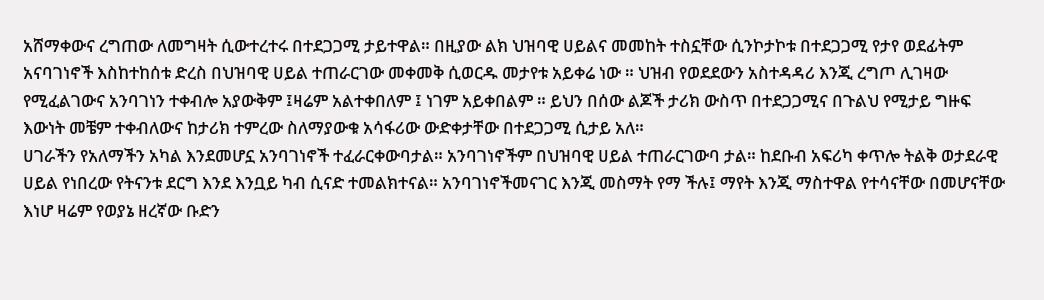አሸማቀውና ረግጠው ለመግዛት ሲውተረተሩ በተደጋጋሚ ታይተዋል። በዚያው ልክ ህዝባዊ ሀይልና መመከት ተስኗቸው ሲንኮታኮቱ በተደጋጋሚ የታየ ወደፊትም አናባገነኖች እስከተከሰቱ ድረስ በህዝባዊ ሀይል ተጠራርገው መቀመቅ ሲወርዱ መታየቱ አይቀሬ ነው ። ህዝብ የወደደውን አስተዳዳሪ እንጂ ረግጦ ሊገዛው የሚፈልገውና አንባገነን ተቀብሎ አያውቅም ፤ዛሬም አልተቀበለም ፤ ነገም አይቀበልም ። ይህን በሰው ልጆች ታሪክ ውስጥ በተደጋጋሚና በጉልህ የሚታይ ግዙፍ እውነት መቼም ተቀብለውና ከታሪክ ተምረው ስለማያውቁ አሳፋሪው ውድቀታቸው በተደጋጋሚ ሲታይ አለ።
ሀገራችን የአለማችን አካል እንደመሆኗ አንባገነኖች ተፈራርቀውባታል። አንባገነኖችም በህዝባዊ ሀይል ተጠራርገውባ ታል። ከደቡብ አፍሪካ ቀጥሎ ትልቅ ወታደራዊ ሀይል የነበረው የትናንቱ ደርግ እንደ እንቧይ ካብ ሲናድ ተመልክተናል። አንባገነኖችመናገር እንጂ መስማት የማ ችሉ፤ ማየት እንጂ ማስተዋል የተሳናቸው በመሆናቸው እነሆ ዛሬም የወያኔ ዘረኛው ቡድን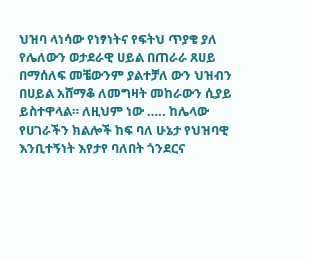ህዝባ ላነሳው የነፃነትና የፍትህ ጥያቄ ያለ የሌለውን ወታደራዊ ሀይል በጠራራ ጸሀይ በማሰለፍ መቼውንም ያልተቻለ ውን ህዝብን በሀይል አሸማቆ ለመግዛት መከራውን ሲያይ ይስተዋላል። ለዚህም ነው ….. ከሌላው የሀገራችን ክልሎች ከፍ ባለ ሁኔታ የህዝባዊ እንቢተኝነት እየታየ ባለበት ጎንደርና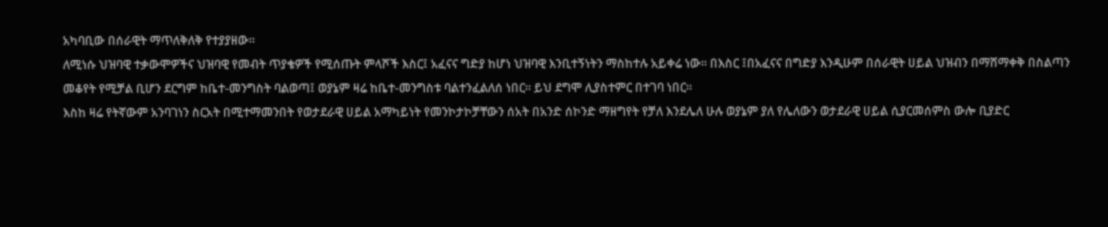አካባቢው በሰራዊት ማጥለቅለቅ የተያያዘው።
ለሚነሱ ህዝባዊ ተቃውሞዎችና ህዝባዊ የመብት ጥያቄዎች የሚሰጡት ምላሾች እስር፤ አፈናና ግድያ ከሆነ ህዝባዊ እንቢተኝነትን ማስከተሉ አይቀሬ ነው። በእስር ፤በአፈናና በግድያ እንዲሁም በሰራዊት ሀይል ህዝብን በማሸማቀቅ በስልጣን መቆየት የሚቻል ቢሆን ደርግም ከቤተ-መንግስት ባልወጣ፤ ወያኔም ዛሬ ከቤተ-መንግስቱ ባልተንፈልለሰ ነበር። ይህ ደግሞ ሊያስተምር በተገባ ነበር።
እስከ ዛሬ የትኛውም አንባገነን ስርአት በሚተማመንበት የወታደራዊ ሀይል አማካይነት የመንኮታኮቻቸውን ሰአት በአንድ ሰኮንድ ማዘግየት የቻለ እንደሌለ ሁሉ ወያኔም ያለ የሌለውን ወታደራዊ ሀይል ሲያርመሰምስ ውሎ ቢያድር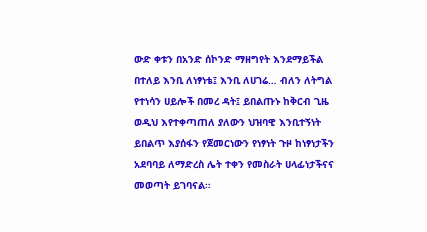ውድ ቀቱን በአንድ ሰኮንድ ማዘግየት እንደማይችል በተለይ እንቢ ለነፃነቴ፤ እንቢ ለሀገሬ… ብለን ለትግል የተነሳን ሀይሎች በመረ ዳት፤ ይበልጡኑ ከቅርብ ጊዜ ወዲህ እየተቀጣጠለ ያለውን ህዝባዊ እንቢተኝነት ይበልጥ እያሰፋን የጀመርነውን የነፃነት ጉዞ ከነፃነታችን አደባባይ ለማድረስ ሌት ተቀን የመስራት ሀላፊነታችናና መወጣት ይገባናል።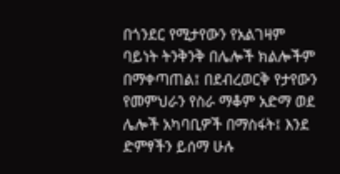በጎንደር የሚታየውን የአልገዛም ባይነት ትንቅንቅ በሌሎች ክልሎችም በማቀጣጠል፤ በደብረወርቅ የታየውን የመምህራን የስራ ማቆም አድማ ወደ ሌሎች አካባቢዎች በማስፋት፤ እንደ ድምፃችን ይሰማ ሁሉ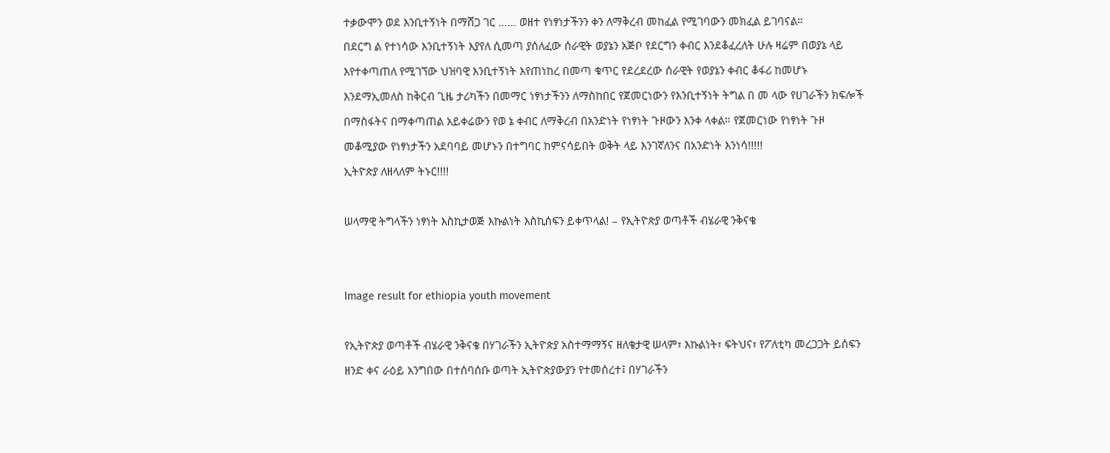ተቃውሞን ወደ እንቢተኝነት በማሸጋ ገር …… ወዘተ የነፃነታችንን ቀን ለማቅረብ መከፈል የሚገባውን መክፈል ይገባናል።
በደርግ ል የተነሳው እንቢተኝነት እያየለ ሲመጣ ያሰለፈው ሰራዊት ወያኔን አጅቦ የደርግን ቀብር እንደቆፈረለት ሁሉ ዛሬም በወያኔ ላይ እየተቀጣጠለ የሚገኘው ህዝባዊ እንቢተኝነት እየጠነከረ በመጣ ቁጥር የደረደረው ሰራዊት የወያኔን ቀብር ቆፋሪ ከመሆኑ እንደማኢመለስ ከቅርብ ጊዜ ታሪካችን በመማር ነፃነታችንን ለማስከበር የጀመርነውን የእንቢተኝነት ትግል በ መ ላው የሀገራችን ክፍሎች በማስፋትና በማቀጣጠል አይቀሬውን የወ ኔ ቀብር ለማቅረብ በአንድነት የነፃነት ጉዞውን እንቀ ላቀል። የጀመርነው የነፃነት ጉዞ መቆሚያው የነፃነታችን አደባባይ መሆኑን በተግባር ከምናሳይበት ወቅት ላይ እንገኛለንና በአንድነት እንነሳ!!!!!
ኢትዮጵያ ለዘላለም ትኑር!!!!

ሠላማዊ ትግላችን ነፃነት እስኪታወጅ እኩልነት እስኪሰፍን ይቀጥላል! – የኢትዮጵያ ወጣቶች ብሄራዊ ንቅናቄ


Image result for ethiopia youth movement

የኢትዮጵያ ወጣቶች ብሄራዊ ንቅናቄ በሃገራችን ኢትዮጵያ አስተማማኝና ዘለቄታዊ ሠላም፣ እኩልነት፣ ፍትህና፣ የፖለቲካ መረጋጋት ይሰፍን ዘንድ ቀና ራዕይ አንግበው በተሰባሰቡ ወጣት ኢትዮጵያውያን የተመሰረተ፤ በሃገራችን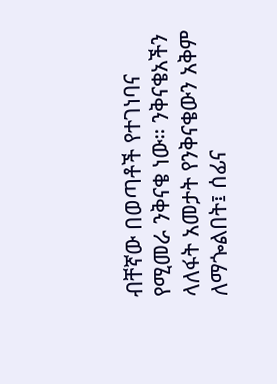ብቸኛው በወጣቶች የተገነባና የሚመራ ንቅናቄ ነው። ንቅናቄአችን ላለፋት አመታት የንቅናቄውን አቅም ለማጐልበት፤ ሰፊና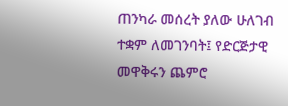ጠንካራ መሰረት ያለው ሁለገብ ተቋም ለመገንባት፤ የድርጅታዊ መዋቅሩን ጨምሮ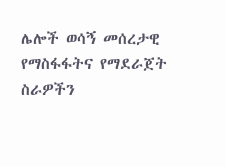ሌሎች ወሳኝ መሰረታዊ የማስፋፋትና የማደራጀት ስራዎችን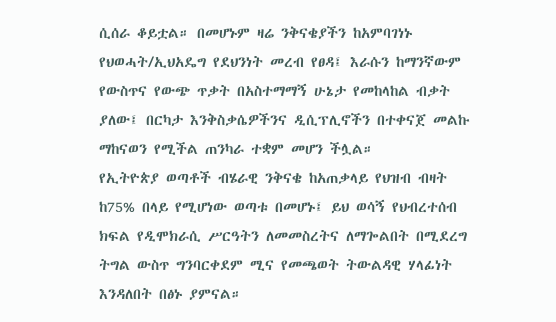ሲሰራ ቆይቷል። በመሆኑም ዛሬ ንቅናቄያችን ከአምባገነኑ የህወሓት/ኢህአዴግ የደህንነት መረብ የፀዳ፤ እራሱን ከማንኛውም የውስጥና የውጭ ጥቃት በአስተማማኝ ሁኔታ የመከላከል ብቃት ያለው፤ በርካታ እንቅስቃሴዎችንና ዲሲፕሊኖችን በተቀናጀ መልኩ ማከናወን የሚችል ጠንካራ ተቋም መሆን ችሏል።
የኢትዮጵያ ወጣቶች ብሄራዊ ንቅናቄ ከአጠቃላይ የህዝብ ብዛት ከ75% በላይ የሚሆነው ወጣቱ በመሆኑ፤ ይህ ወሳኝ የህብረተሰብ ክፍል የዲሞክራሲ ሥርዓትን ለመመስረትና ለማጐልበት በሚደረግ ትግል ውስጥ ግንባርቀደም ሚና የመጫወት ትውልዳዊ ሃላፊነት እንዳለበት በፅኑ ያምናል።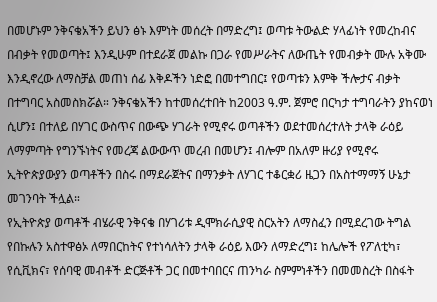በመሆኑም ንቅናቄአችን ይህን ፅኑ እምነት መሰረት በማድረግ፤ ወጣቱ ትውልድ ሃላፊነት የመረከብና በብቃት የመወጣት፤ እንዲሁም በተደራጀ መልኩ በጋራ የመሥራትና ለውጤት የመብቃት ሙሉ አቅሙ እንዲኖረው ለማስቻል መጠነ ሰፊ እቅዶችን ነድፎ በመተግበር፤ የወጣቱን እምቅ ችሎታና ብቃት በተግባር አስመስክሯል። ንቅናቄአችን ከተመሰረተበት ከ2003 ዓ.ም. ጀምሮ በርካታ ተግባራትን ያከናወነ ሲሆን፤ በተለይ በሃገር ውስጥና በውጭ ሃገራት የሚኖሩ ወጣቶችን ወደተመሰረተለት ታላቅ ራዕይ ለማምጣት የግንኙነትና የመረጃ ልውውጥ መረብ በመሆን፤ ብሎም በአለም ዙሪያ የሚኖሩ ኢትዮጵያውያን ወጣቶችን በስሩ በማደራጀትና በማንቃት ለሃገር ተቆርቋሪ ዜጋን በአስተማማኝ ሁኔታ መገንባት ችሏል።
የኢትዮጵያ ወጣቶች ብሄራዊ ንቅናቄ በሃገሪቱ ዲሞክራሲያዊ ስርአትን ለማስፈን በሚደረገው ትግል የበኩሉን አስተዋፅኦ ለማበርከትና የተነሳለትን ታላቅ ራዕይ እውን ለማድረግ፤ ከሌሎች የፖለቲካ፣ የሲቪክና፣ የሰባዊ መብቶች ድርጅቶች ጋር በመተባበርና ጠንካራ ስምምነቶችን በመመስረት በስፋት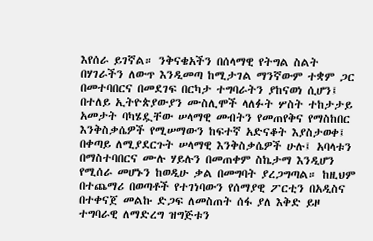እየሰራ ይገኛል። ንቅናቄአችን በሰላማዊ የትግል ስልት በሃገራችን ለውጥ እንዲመጣ ከሚታገል ማንኛውም ተቋም ጋር በመተባበርና በመደገፍ በርካታ ተግባራትን ያከናወነ ሲሆን፤ በተለይ ኢትዮጵያውያን ሙስሊሞች ላለፉት ሦስት ተከታታይ አመታት ባካሄዷቸው ሠላማዊ መብትን የመጠየቅና የማስከበር እንቅስቃሴዎች የሚሠማውን ከፍተኛ አድናቆት እያስታወቀ፤ በቀጣይ ለሚያደርጉት ሠላማዊ እንቅስቃሴዎች ሁሉ፤ አባላቱን በማስተባበርና ሙሉ ሃይሉን በመጠቀም ስኬታማ እንዲሆን የሚሰራ መሆኑን ከወዲሁ ቃል በመግባት ያረጋግጣል። ከዚህም በተጨማሪ በወጣቶች የተገነባውን የሰማያዊ ፖርቲን በአዲስና በተቀናጀ መልኩ ድጋፍ ለመስጠት ሰፋ ያለ እቅድ ይዞ ተግባራዊ ለማድረግ ዝግጅቱን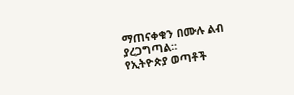ማጠናቀቁን በሙሉ ልብ ያረጋግጣል።
የኢትዮጵያ ወጣቶች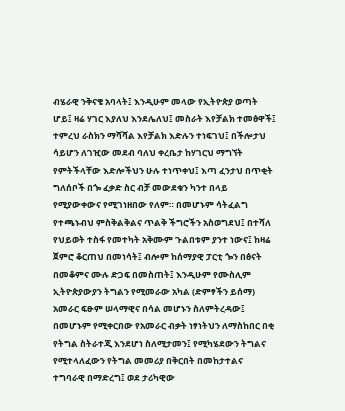ብሄራዊ ንቅናቄ አባላት፤ እንዲሁም መላው የኢትዮጵያ ወጣት ሆይ፤ ዛሬ ሃገር እያለህ እንደሌለህ፤ መስራት እየቻልክ ተመፅዋች፤ ተምረህ ራስክን ማሻሻል እየቻልክ እድሉን ተነፍገህ፤ በችሎታህ ሳይሆን ለገዢው መደብ ባለህ ቀረቤታ ከሃገርህ ማግኘት የምትችላቸው እድሎችህን ሁሉ ተነጥቀህ፤ እጣ ፈንታህ በጥቂት ግለሰቦች በጐ ፈቃድ ስር ብቻ መውደቁን ካንተ በላይ የሚያውቀውና የሚገነዘበው የለም። በመሆኑም ሳትፈልግ የተጫኑብህ ምስቅልቅልና ጥልቅ ችግሮችን አስወግደህ፤ በተሻለ የህይወት ተስፋ የመተካት አቅሙም ጉልበቱም ያንተ ነውና፤ ከዛሬ ጀምሮ ቆርጠህ በመነሳት፤ ብሎም ከሰማያዊ ፓርቲ ጐን በፅናት በመቆምና ሙሉ ድጋፍ በመስጠት፤ እንዲሁም የሙስሊም ኢትዮጵያውያን ትግልን የሚመራው አካል (ድምፃችን ይሰማ) አመራር ፍፁም ሠላማዊና በሳል መሆኑን ስለምትረዳው፤ በመሆኑም የሚቀርበው የአመራር ብቃት ነፃነትህን ለማስከበር በቂ የትግል ስትራተጂ እንደሆነ ስለሚታመን፤ የሚካሄደውን ትግልና የሚተላለፈውን የትግል መመሪያ በቅርበት በመከታተልና ተግባራዊ በማድረግ፤ ወደ ታሪካዊው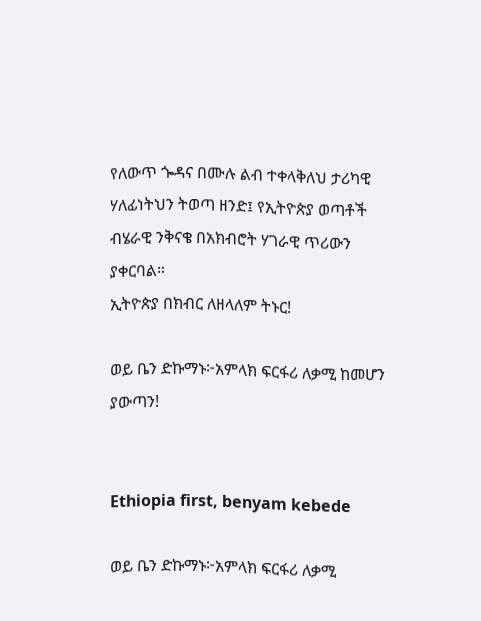የለውጥ ጐዳና በሙሉ ልብ ተቀላቅለህ ታሪካዊ ሃለፊነትህን ትወጣ ዘንድ፤ የኢትዮጵያ ወጣቶች ብሄራዊ ንቅናቄ በአክብሮት ሃገራዊ ጥሪውን ያቀርባል።
ኢትዮጵያ በክብር ለዘላለም ትኑር!

ወይ ቤን ድኩማኑ፦አምላክ ፍርፋሪ ለቃሚ ከመሆን ያውጣን!


Ethiopia first, benyam kebede

ወይ ቤን ድኩማኑ፦አምላክ ፍርፋሪ ለቃሚ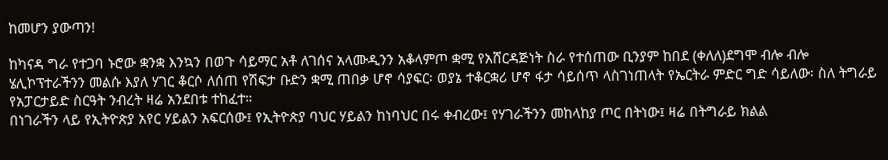ከመሆን ያውጣን!

ከካናዳ ግራ የተጋባ ኑሮው ቋንቋ እንኳን በወጉ ሳይማር አቶ ለገሰና አላሙዲንን አቆላምጦ ቋሚ የአሸርዳጅነት ስራ የተሰጠው ቢንያም ከበደ (ቀለለ)ደግሞ ብሎ ብሎ ሄሊኮፕተራችንን መልሱ እያለ ሃገር ቆርሶ ለሰጠ የሽፍታ ቡድን ቋሚ ጠበቃ ሆኖ ሳያፍር፡ ወያኔ ተቆርቋሪ ሆኖ ፋታ ሳይሰጥ ላስገነጠላት የኤርትራ ምድር ግድ ሳይለው፡ ስለ ትግራይ የአፓርታይድ ስርዓት ንብረት ዛሬ አንደበቱ ተከፈተ።
በነገራችን ላይ የኢትዮጵያ አየር ሃይልን አፍርሰው፤ የኢትዮጵያ ባህር ሃይልን ከነባህር በሩ ቀብረው፤ የሃገራችንን መከላከያ ጦር በትነው፤ ዛሬ በትግራይ ክልል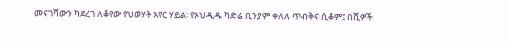መናገሻውን ካደረገ ለቆየው የህወሃት አየር ሃይል፡ የኦህዲዱ ካድሬ ቢንያም ቀለለ ጥብቅና ሲቆም፤ በሺዎች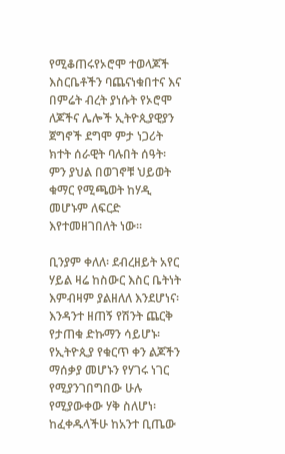የሚቆጠሩየኦሮሞ ተወላጆች እስርቤቶችን ባጨናነቁበተና እና በምሬት ብረት ያነሱት የኦሮሞ ለጆችና ሌሎች ኢትዮጲያዊያን ጀግኖች ደግሞ ምታ ነጋሪት ክተት ሰራዊት ባሉበት ሰዓት፡ ምን ያህል በወገኖቹ ህይወት ቁማር የሚጫወት ከሃዲ መሆኑም ለፍርድ እየተመዘገበለት ነው።

ቢንያም ቀለለ፡ ደብረዘይት አየር ሃይል ዛሬ ከስውር እስር ቤትነት እምብዛም ያልዘለለ እንደሆነና፡ እንዳንተ ዘጠኝ የሽንት ጨርቅ የታጠቁ ድኩማን ሳይሆኑ፡ የኢትዮጲያ የቁርጥ ቀን ልጆችን ማሰቃያ መሆኑን የሃገሩ ነገር የሚያንገበግበው ሁሉ የሚያውቀው ሃቅ ስለሆነ፡ ከፈቀዱላችሁ ከአንተ ቢጤው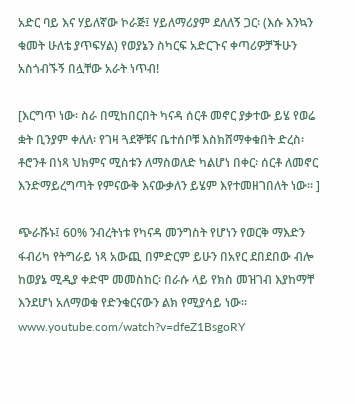አድር ባይ እና ሃይለኛው ኮራጅ፤ ሃይለማሪያም ደለለኝ ጋር፡ (እሱ እንኳን ቁመት ሁለቴ ያጥፍሃል) የወያኔን ስካርፍ አድርጉና ቀጣሪዎቻችሁን አስጎብኙኝ በሏቸው አራት ነጥብ!

[እርግጥ ነው፡ ስራ በሚከበርበት ካናዳ ሰርቶ መኖር ያቃተው ይሄ የወሬ ቋት ቢንያም ቀለለ፡ የገዛ ጓደኞቹና ቤተሰቦቹ እስክሸማቀቁበት ድረስ፡ ቶሮንቶ በነጻ ህክምና ሚስቱን ለማስወለድ ካልሆነ በቀር፡ ሰርቶ ለመኖር እንድማይረግጣት የምናውቅ እናውቃለን ይሄም እየተመዘገበለት ነው። ]

ጭራሹኑ፤ 60% ንብረትነቱ የካናዳ መንግስት የሆነን የወርቅ ማእድን ፋብሪካ የትግራይ ነጻ አውጪ በምድርም ይሁን በአየር ደበደበው ብሎ ከወያኔ ሚዲያ ቀድሞ መመስከር፡ በራሱ ላይ የክስ መዝገብ እያከማቸ እንደሆነ አለማወቁ የድንቁርናውን ልክ የሚያሳይ ነው። www.youtube.com/watch?v=dfeZ1BsgoRY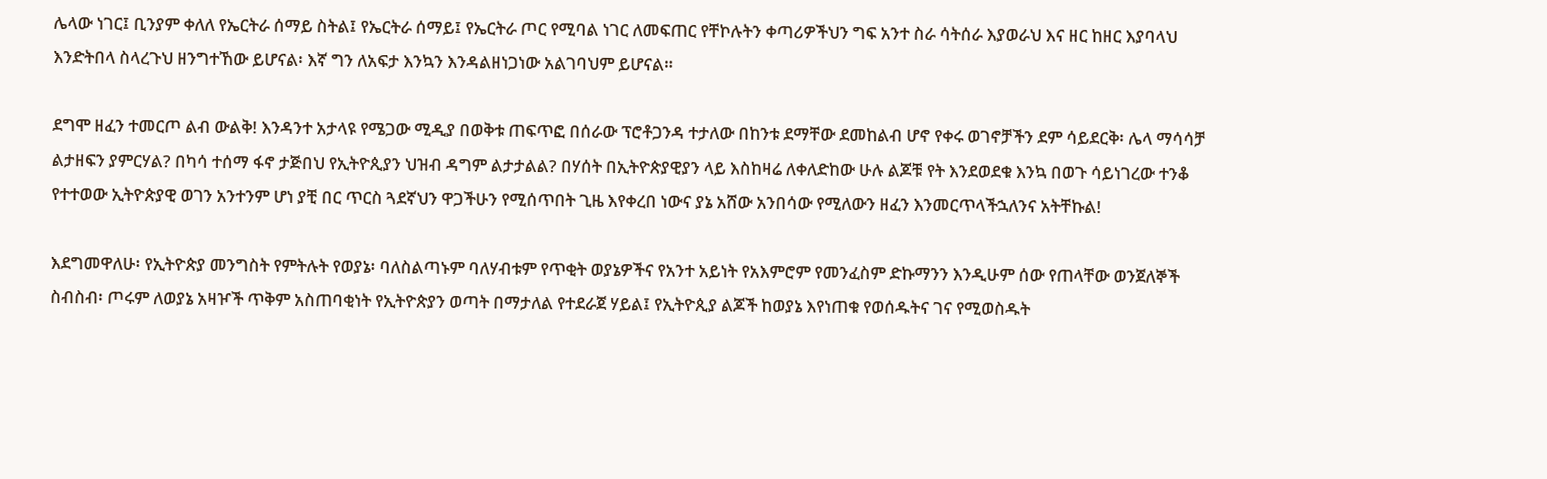ሌላው ነገር፤ ቢንያም ቀለለ የኤርትራ ሰማይ ስትል፤ የኤርትራ ሰማይ፤ የኤርትራ ጦር የሚባል ነገር ለመፍጠር የቸኮሉትን ቀጣሪዎችህን ግፍ አንተ ስራ ሳትሰራ እያወራህ እና ዘር ከዘር እያባላህ እንድትበላ ስላረጉህ ዘንግተኸው ይሆናል፡ እኛ ግን ለአፍታ እንኳን እንዳልዘነጋነው አልገባህም ይሆናል።

ደግሞ ዘፈን ተመርጦ ልብ ውልቅ! እንዳንተ አታላዩ የሜጋው ሚዲያ በወቅቱ ጠፍጥፎ በሰራው ፕሮቶጋንዳ ተታለው በከንቱ ደማቸው ደመከልብ ሆኖ የቀሩ ወገኖቻችን ደም ሳይደርቅ፡ ሌላ ማሳሳቻ ልታዘፍን ያምርሃል? በካሳ ተሰማ ፋኖ ታጅበህ የኢትዮጲያን ህዝብ ዳግም ልታታልል? በሃሰት በኢትዮጵያዊያን ላይ እስከዛሬ ለቀለድከው ሁሉ ልጆቹ የት እንደወደቁ እንኳ በወጉ ሳይነገረው ተንቆ የተተወው ኢትዮጵያዊ ወገን አንተንም ሆነ ያቺ በር ጥርስ ጓደኛህን ዋጋችሁን የሚሰጥበት ጊዜ እየቀረበ ነውና ያኔ አሸው አንበሳው የሚለውን ዘፈን እንመርጥላችኋለንና አትቸኩል!

እደግመዋለሁ፡ የኢትዮጵያ መንግስት የምትሉት የወያኔ፡ ባለስልጣኑም ባለሃብቱም የጥቂት ወያኔዎችና የአንተ አይነት የአእምሮም የመንፈስም ድኩማንን እንዲሁም ሰው የጠላቸው ወንጀለኞች ስብስብ፡ ጦሩም ለወያኔ አዛዦች ጥቅም አስጠባቂነት የኢትዮጵያን ወጣት በማታለል የተደራጀ ሃይል፤ የኢትዮጲያ ልጆች ከወያኔ እየነጠቁ የወሰዱትና ገና የሚወስዱት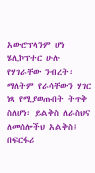አውሮፕላንም ሆነ ሄሊኮፕተር ሁሉ የሃገራቸው ንብረት፡ ማለትም የራሳቸውን ሃገር ነጻ የሚያወጡበት ትጥቅ ስለሆነ፡ ይልቅስ ለራስህና ለመሰሎችህ አልቅስ፤ በፍርፋሪ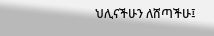ህሊናችሁን ለሸጣችሁ፤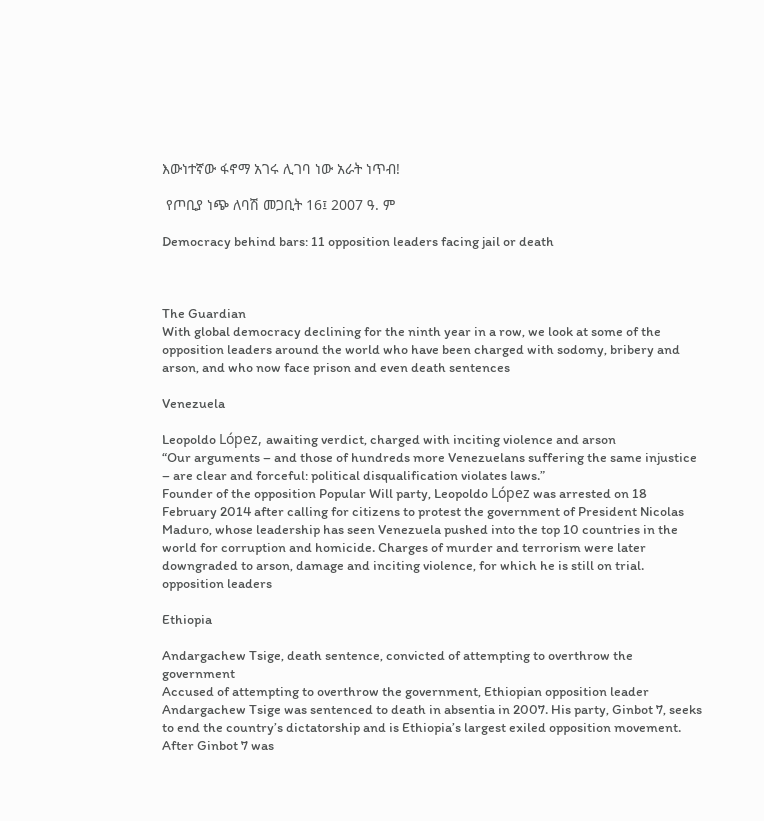እውነተኛው ፋኖማ አገሩ ሊገባ ነው አራት ነጥብ!

 የጦቢያ ነጭ ለባሽ መጋቢት 16፤ 2007 ዓ. ም

Democracy behind bars: 11 opposition leaders facing jail or death



The Guardian
With global democracy declining for the ninth year in a row, we look at some of the opposition leaders around the world who have been charged with sodomy, bribery and arson, and who now face prison and even death sentences

Venezuela

Leopoldo López, awaiting verdict, charged with inciting violence and arson
“Our arguments – and those of hundreds more Venezuelans suffering the same injustice – are clear and forceful: political disqualification violates laws.”
Founder of the opposition Popular Will party, Leopoldo López was arrested on 18 February 2014 after calling for citizens to protest the government of President Nicolas Maduro, whose leadership has seen Venezuela pushed into the top 10 countries in the world for corruption and homicide. Charges of murder and terrorism were later downgraded to arson, damage and inciting violence, for which he is still on trial.
opposition leaders

Ethiopia

Andargachew Tsige, death sentence, convicted of attempting to overthrow the government
Accused of attempting to overthrow the government, Ethiopian opposition leader Andargachew Tsige was sentenced to death in absentia in 2007. His party, Ginbot 7, seeks to end the country’s dictatorship and is Ethiopia’s largest exiled opposition movement. After Ginbot 7 was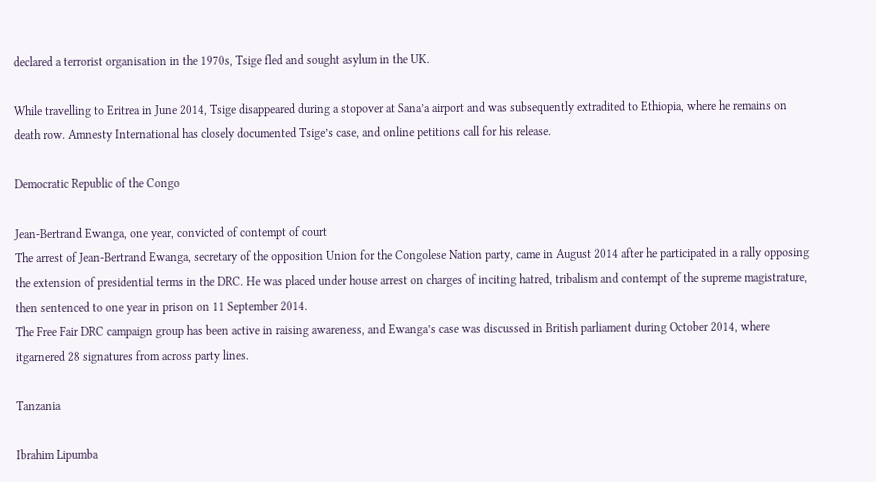declared a terrorist organisation in the 1970s, Tsige fled and sought asylum in the UK.

While travelling to Eritrea in June 2014, Tsige disappeared during a stopover at Sana’a airport and was subsequently extradited to Ethiopia, where he remains on death row. Amnesty International has closely documented Tsige’s case, and online petitions call for his release.

Democratic Republic of the Congo

Jean-Bertrand Ewanga, one year, convicted of contempt of court
The arrest of Jean-Bertrand Ewanga, secretary of the opposition Union for the Congolese Nation party, came in August 2014 after he participated in a rally opposing the extension of presidential terms in the DRC. He was placed under house arrest on charges of inciting hatred, tribalism and contempt of the supreme magistrature, then sentenced to one year in prison on 11 September 2014.
The Free Fair DRC campaign group has been active in raising awareness, and Ewanga’s case was discussed in British parliament during October 2014, where itgarnered 28 signatures from across party lines.

Tanzania

Ibrahim Lipumba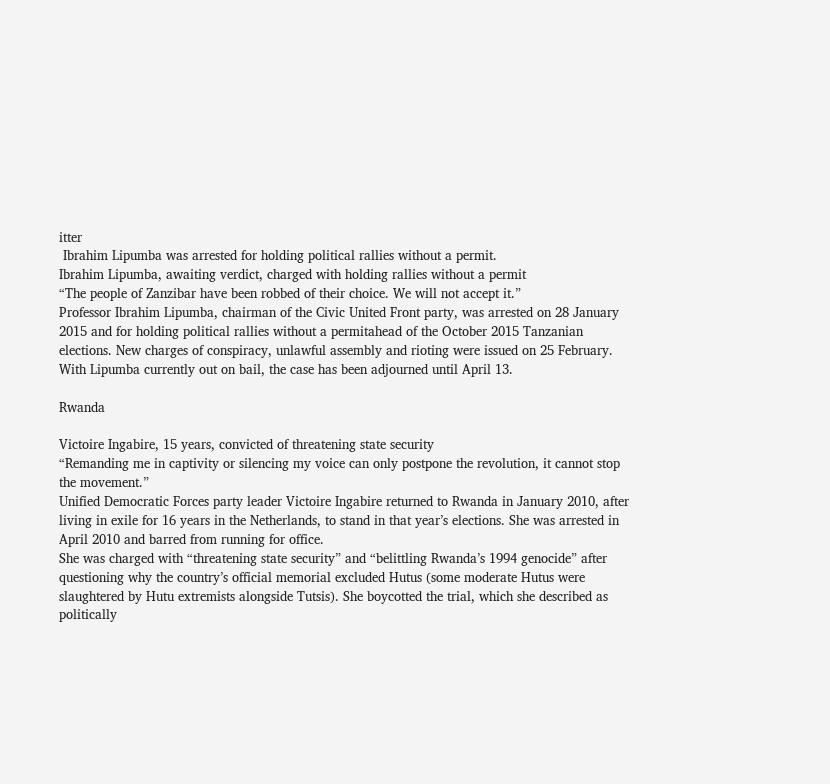itter
 Ibrahim Lipumba was arrested for holding political rallies without a permit.
Ibrahim Lipumba, awaiting verdict, charged with holding rallies without a permit
“The people of Zanzibar have been robbed of their choice. We will not accept it.”
Professor Ibrahim Lipumba, chairman of the Civic United Front party, was arrested on 28 January 2015 and for holding political rallies without a permitahead of the October 2015 Tanzanian elections. New charges of conspiracy, unlawful assembly and rioting were issued on 25 February. With Lipumba currently out on bail, the case has been adjourned until April 13.

Rwanda

Victoire Ingabire, 15 years, convicted of threatening state security
“Remanding me in captivity or silencing my voice can only postpone the revolution, it cannot stop the movement.”
Unified Democratic Forces party leader Victoire Ingabire returned to Rwanda in January 2010, after living in exile for 16 years in the Netherlands, to stand in that year’s elections. She was arrested in April 2010 and barred from running for office.
She was charged with “threatening state security” and “belittling Rwanda’s 1994 genocide” after questioning why the country’s official memorial excluded Hutus (some moderate Hutus were slaughtered by Hutu extremists alongside Tutsis). She boycotted the trial, which she described as politically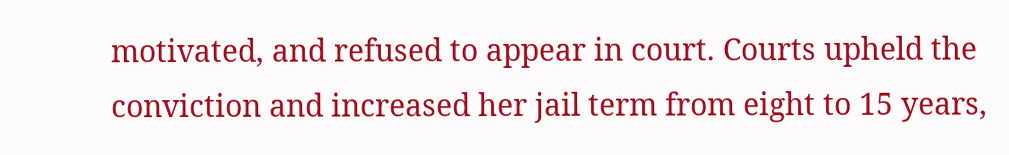motivated, and refused to appear in court. Courts upheld the conviction and increased her jail term from eight to 15 years,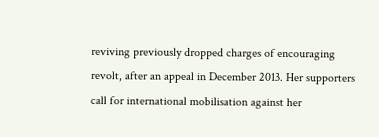reviving previously dropped charges of encouraging revolt, after an appeal in December 2013. Her supporters call for international mobilisation against her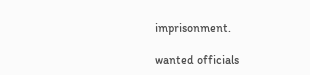imprisonment.

wanted officials